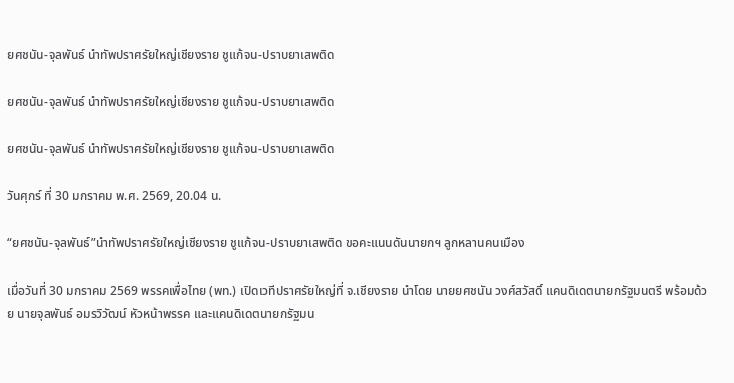ยศชนัน-จุลพันธ์ นำทัพปราศรัยใหญ่เชียงราย ชูแก้จน-ปราบยาเสพติด

ยศชนัน-จุลพันธ์ นำทัพปราศรัยใหญ่เชียงราย ชูแก้จน-ปราบยาเสพติด

ยศชนัน-จุลพันธ์ นำทัพปราศรัยใหญ่เชียงราย ชูแก้จน-ปราบยาเสพติด

วันศุกร์ ที่ 30 มกราคม พ.ศ. 2569, 20.04 น.

“ยศชนัน-จุลพันธ์”นำทัพปราศรัยใหญ่เชียงราย ชูแก้จน-ปราบยาเสพติด ขอคะแนนดันนายกฯ ลูกหลานคนเมือง

เมื่อวันที่ 30 มกราคม 2569 พรรคเพื่อไทย (พท.) เปิดเวทีปราศรัยใหญ่ที่ จ.เชียงราย นำโดย นายยศชนัน วงศ์สวัสดิ์ แคนดิเดตนายกรัฐมนตรี พร้อมด้วย นายจุลพันธ์ อมรวิวัฒน์ หัวหน้าพรรค และแคนดิเดตนายกรัฐมน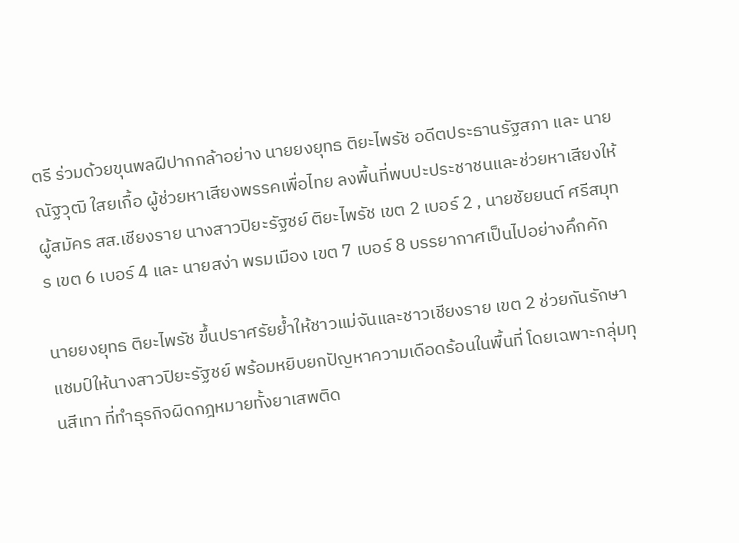ตรี ร่วมด้วยขุนพลฝีปากกล้าอย่าง นายยงยุทธ ติยะไพรัช อดีตประธานรัฐสภา และ นายณัฐวุฒิ ใสยเกื้อ ผู้ช่วยหาเสียงพรรคเพื่อไทย ลงพื้นที่พบปะประชาชนและช่วยหาเสียงให้ผู้สมัคร สส.เชียงราย นางสาวปิยะรัฐชย์ ติยะไพรัช เขต 2 เบอร์ 2 , นายชัยยนต์ ศรีสมุทร เขต 6 เบอร์ 4 และ นายสง่า พรมเมือง เขต 7 เบอร์ 8 บรรยากาศเป็นไปอย่างคึกคัก

นายยงยุทธ ติยะไพรัช ขึ้นปราศรัยย้ำให้ชาวแม่จันและชาวเชียงราย เขต 2 ช่วยกันรักษาแชมป์ให้นางสาวปิยะรัฐชย์ พร้อมหยิบยกปัญหาความเดือดร้อนในพื้นที่ โดยเฉพาะกลุ่มทุนสีเทา ที่ทำธุรกิจผิดกฎหมายทั้งยาเสพติด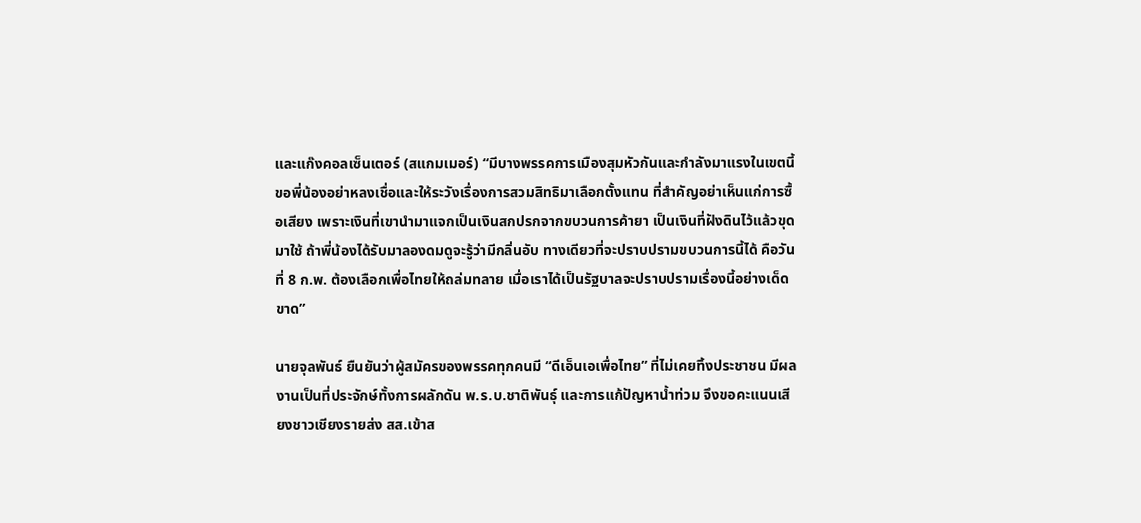และแก๊งคอลเซ็นเตอร์ (สแกมเมอร์) “มีบางพรรคการเมืองสุมหัวกันและกำลังมาแรงในเขตนี้ ขอพี่น้องอย่าหลงเชื่อและให้ระวังเรื่องการสวมสิทธิมาเลือกตั้งแทน ที่สำคัญอย่าเห็นแก่การซื้อเสียง เพราะเงินที่เขานำมาแจกเป็นเงินสกปรกจากขบวนการค้ายา เป็นเงินที่ฝังดินไว้แล้วขุดมาใช้ ถ้าพี่น้องได้รับมาลองดมดูจะรู้ว่ามีกลิ่นอับ ทางเดียวที่จะปราบปรามขบวนการนี้ได้ คือวันที่ 8 ก.พ. ต้องเลือกเพื่อไทยให้ถล่มทลาย เมื่อเราได้เป็นรัฐบาลจะปราบปรามเรื่องนี้อย่างเด็ดขาด”

นายจุลพันธ์ ยืนยันว่าผู้สมัครของพรรคทุกคนมี “ดีเอ็นเอเพื่อไทย” ที่ไม่เคยทิ้งประชาชน มีผลงานเป็นที่ประจักษ์ทั้งการผลักดัน พ.ร.บ.ชาติพันธุ์ และการแก้ปัญหาน้ำท่วม จึงขอคะแนนเสียงชาวเชียงรายส่ง สส.เข้าส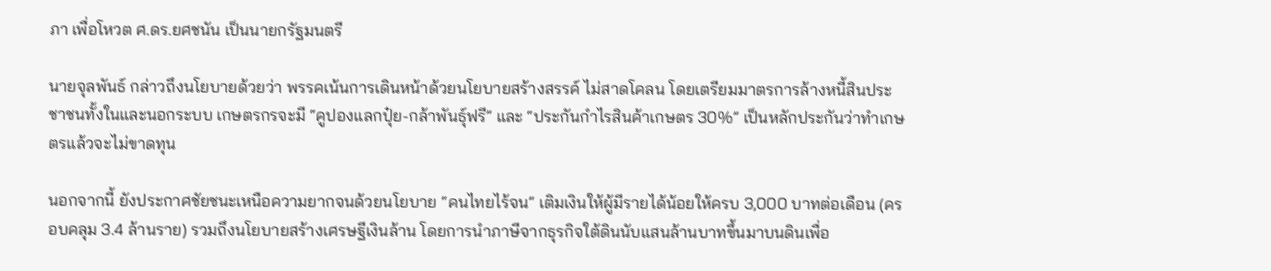ภา เพื่อโหวต ศ.ดร.ยศชนัน เป็นนายกรัฐมนตรี

นายจุลพันธ์ กล่าวถึงนโยบายด้วยว่า พรรคเน้นการเดินหน้าด้วยนโยบายสร้างสรรค์ ไม่สาดโคลน โดยเตรียมมาตรการล้างหนี้สินประชาชนทั้งในและนอกระบบ เกษตรกรจะมี “คูปองแลกปุ๋ย-กล้าพันธุ์ฟรี” และ “ประกันกำไรสินค้าเกษตร 30%” เป็นหลักประกันว่าทำเกษตรแล้วจะไม่ขาดทุน

นอกจากนี้ ยังประกาศชัยชนะเหนือความยากจนด้วยนโยบาย “คนไทยไร้จน” เติมเงินให้ผู้มีรายได้น้อยให้ครบ 3,000 บาทต่อเดือน (ครอบคลุม 3.4 ล้านราย) รวมถึงนโยบายสร้างเศรษฐีเงินล้าน โดยการนำภาษีจากธุรกิจใต้ดินนับแสนล้านบาทขึ้นมาบนดินเพื่อ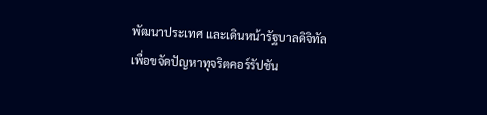พัฒนาประเทศ และเดินหน้ารัฐบาลดิจิทัลเพื่อขจัดปัญหาทุจริตคอร์รัปชัน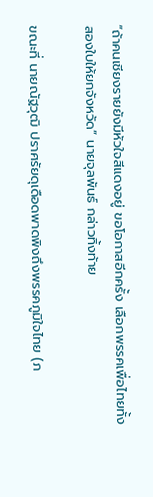“ถ้าคนเชียงรายยังมีหัวใจสีแดงอยู่ ขอโอกาสอีกครั้ง เลือกพรรคเพื่อไทยทั้งสองใบให้ยกจังหวัด” นายจุลพันธ์ กล่าวทิ้งท้าย

ขณะที่ นายณัฐวุฒิ ปราศรัยดุเดือดพาดพิงถึงพรรคภูมิใจไทย (ภ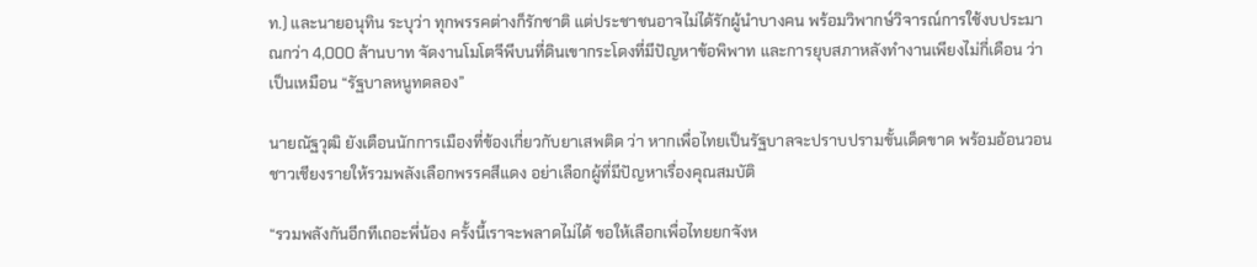ท.) และนายอนุทิน ระบุว่า ทุกพรรคต่างก็รักชาติ แต่ประชาชนอาจไม่ได้รักผู้นำบางคน พร้อมวิพากษ์วิจารณ์การใช้งบประมาณกว่า 4,000 ล้านบาท จัดงานโมโตจีพีบนที่ดินเขากระโดงที่มีปัญหาข้อพิพาท และการยุบสภาหลังทำงานเพียงไม่กี่เดือน ว่าเป็นเหมือน “รัฐบาลหนูทดลอง”

นายณัฐวุฒิ ยังเตือนนักการเมืองที่ข้องเกี่ยวกับยาเสพติด ว่า หากเพื่อไทยเป็นรัฐบาลจะปราบปรามขั้นเด็ดขาด พร้อมอ้อนวอนชาวเชียงรายให้รวมพลังเลือกพรรคสีแดง อย่าเลือกผู้ที่มีปัญหาเรื่องคุณสมบัติ

“รวมพลังกันอีกทีเถอะพี่น้อง ครั้งนี้เราจะพลาดไม่ได้ ขอให้เลือกเพื่อไทยยกจังห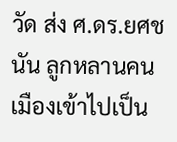วัด ส่ง ศ.ดร.ยศชนัน ลูกหลานคนเมืองเข้าไปเป็น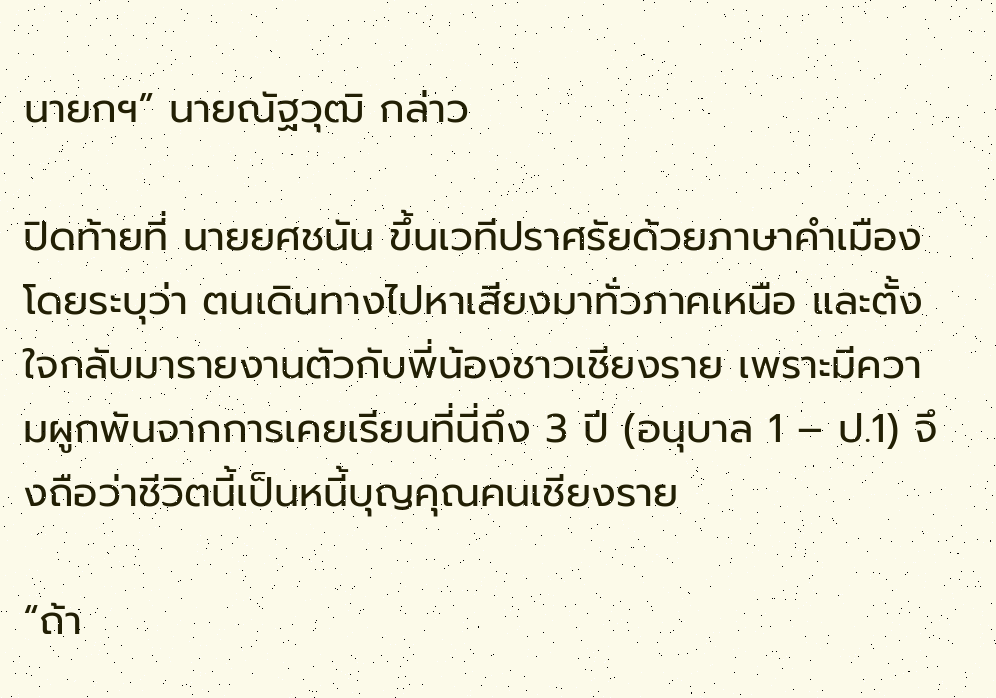นายกฯ” นายณัฐวุฒิ กล่าว

ปิดท้ายที่ นายยศชนัน ขึ้นเวทีปราศรัยด้วยภาษาคำเมือง โดยระบุว่า ตนเดินทางไปหาเสียงมาทั่วภาคเหนือ และตั้งใจกลับมารายงานตัวกับพี่น้องชาวเชียงราย เพราะมีความผูกพันจากการเคยเรียนที่นี่ถึง 3 ปี (อนุบาล 1 – ป.1) จึงถือว่าชีวิตนี้เป็นหนี้บุญคุณคนเชียงราย

“ถ้า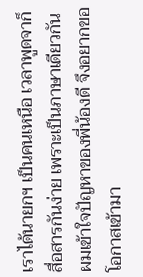เราได้นายกฯ เป็นคนเหนือ เวลาพูดจาก็สื่อสารกันง่าย เพราะเป็นภาษาเดียวกัน ผมเข้าใจปัญหาของพี่น้องดี จึงอยากขอโอกาสเข้ามา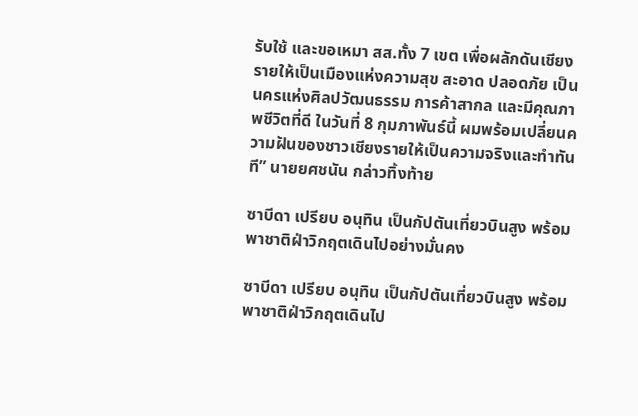รับใช้ และขอเหมา สส.ทั้ง 7 เขต เพื่อผลักดันเชียงรายให้เป็นเมืองแห่งความสุข สะอาด ปลอดภัย เป็นนครแห่งศิลปวัฒนธรรม การค้าสากล และมีคุณภาพชีวิตที่ดี ในวันที่ 8 กุมภาพันธ์นี้ ผมพร้อมเปลี่ยนความฝันของชาวเชียงรายให้เป็นความจริงและทำทันที” นายยศชนัน กล่าวทิ้งท้าย

ซาบีดา เปรียบ อนุทิน เป็นกัปตันเที่ยวบินสูง พร้อมพาชาติฝ่าวิกฤตเดินไปอย่างมั่นคง

ซาบีดา เปรียบ อนุทิน เป็นกัปตันเที่ยวบินสูง พร้อมพาชาติฝ่าวิกฤตเดินไป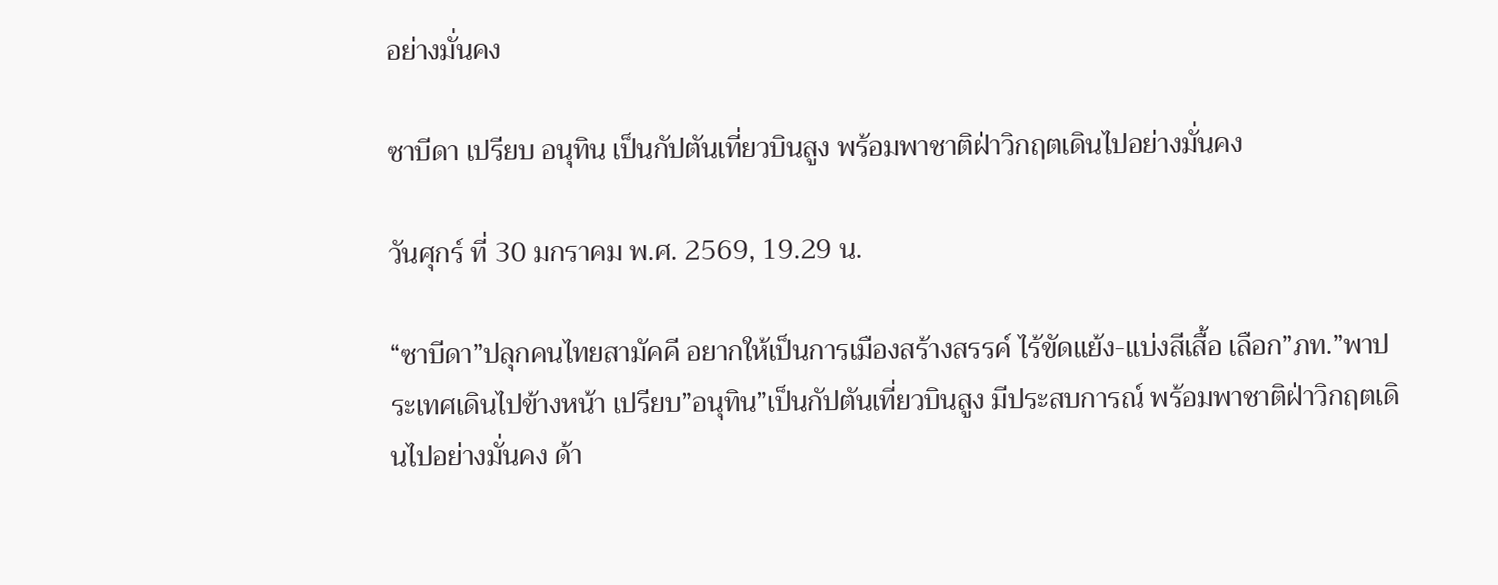อย่างมั่นคง

ซาบีดา เปรียบ อนุทิน เป็นกัปตันเที่ยวบินสูง พร้อมพาชาติฝ่าวิกฤตเดินไปอย่างมั่นคง

วันศุกร์ ที่ 30 มกราคม พ.ศ. 2569, 19.29 น.

“ซาบีดา”ปลุกคนไทยสามัคคี อยากให้เป็นการเมืองสร้างสรรค์ ไร้ขัดแย้ง-แบ่งสีเสื้อ เลือก”ภท.”พาประเทศเดินไปข้างหน้า เปรียบ”อนุทิน”เป็นกัปตันเที่ยวบินสูง มีประสบการณ์ พร้อมพาชาติฝ่าวิกฤตเดินไปอย่างมั่นคง ด้า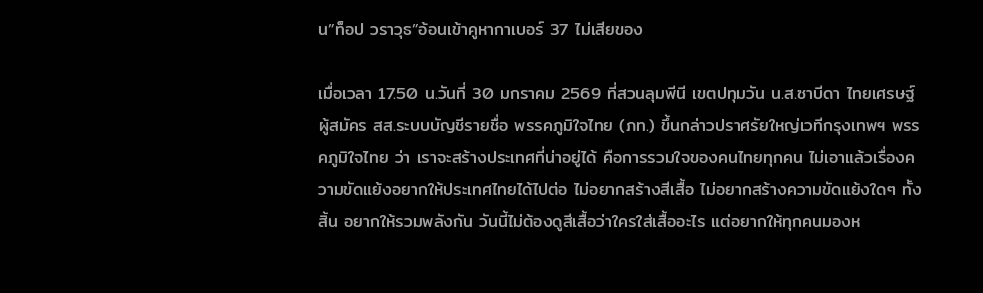น”ท็อป วราวุธ”อ้อนเข้าคูหากาเบอร์ 37 ไม่เสียของ

เมื่อเวลา 17.50 น.วันที่ 30 มกราคม 2569 ที่สวนลุมพีนี เขตปทุมวัน น.ส.ซาบีดา ไทยเศรษฐ์ ผู้สมัคร สส.ระบบบัญชีรายชื่อ พรรคภูมิใจไทย (ภท.) ขึ้นกล่าวปราศรัยใหญ่เวทีกรุงเทพฯ พรรคภูมิใจไทย ว่า เราจะสร้างประเทศที่น่าอยู่ได้ คือการรวมใจของคนไทยทุกคน ไม่เอาแล้วเรื่องความขัดแย้งอยากให้ประเทศไทยได้ไปต่อ ไม่อยากสร้างสีเสื้อ ไม่อยากสร้างความขัดแย้งใดๆ ทั้งสิ้น อยากให้รวมพลังกัน วันนี้ไม่ต้องดูสีเสื้อว่าใครใส่เสื้ออะไร แต่อยากให้ทุกคนมองห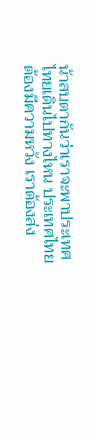น้าสบตากันว่าเราจะพาประเทศไทยเดินไปทางไหน ประเทศไทยต้องมีความหวัง เราต้องส่ง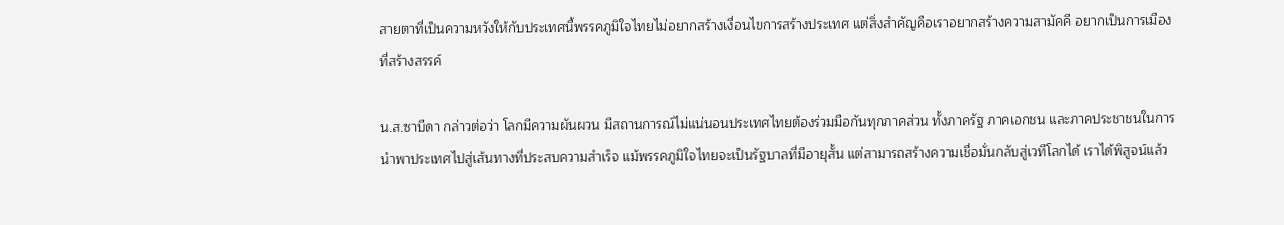สายตาที่เป็นความหวังให้กับประเทศนี้พรรคภูมิใจไทยไม่อยากสร้างเงื่อนไขการสร้างประเทศ แต่สิ่งสำคัญคือเราอยากสร้างความสามัคคี อยากเป็นการเมืองที่สร้างสรรค์

น.ส.ซาบีดา กล่าวต่อว่า โลกมีความผันผวน มีสถานการณ์ไม่แน่นอนประเทศไทยต้องร่วมมือกันทุกภาคส่วน ทั้งภาครัฐ ภาคเอกชน และภาคประชาชนในการนำพาประเทศไปสู่เส้นทางที่ประสบความสำเร็จ แม้พรรคภูมิใจไทยจะเป็นรัฐบาลที่มีอายุสั้น แต่สามารถสร้างความเชื่อมั่นกลับสู่เวทีโลกได้ เราได้พิสูจน์แล้ว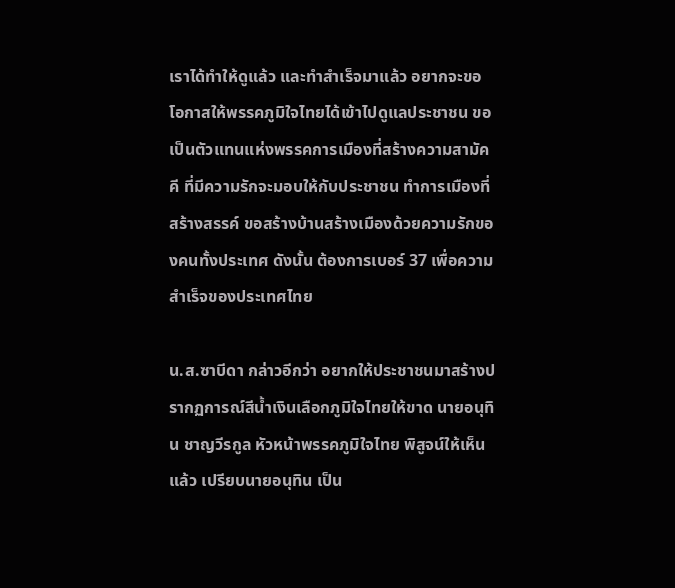เราได้ทำให้ดูแล้ว และทำสำเร็จมาแล้ว อยากจะขอโอกาสให้พรรคภูมิใจไทยได้เข้าไปดูแลประชาชน ขอเป็นตัวแทนแห่งพรรคการเมืองที่สร้างความสามัคคี ที่มีความรักจะมอบให้กับประชาชน ทำการเมืองที่สร้างสรรค์ ขอสร้างบ้านสร้างเมืองด้วยความรักของคนทั้งประเทศ ดังนั้น ต้องการเบอร์ 37 เพื่อความสำเร็จของประเทศไทย

น.ส.ซาบีดา กล่าวอีกว่า อยากให้ประชาชนมาสร้างปรากฏการณ์สีน้ำเงินเลือกภูมิใจไทยให้ขาด นายอนุทิน ชาญวีรกูล หัวหน้าพรรคภูมิใจไทย พิสูจน์ให้เห็นแล้ว เปรียบนายอนุทิน เป็น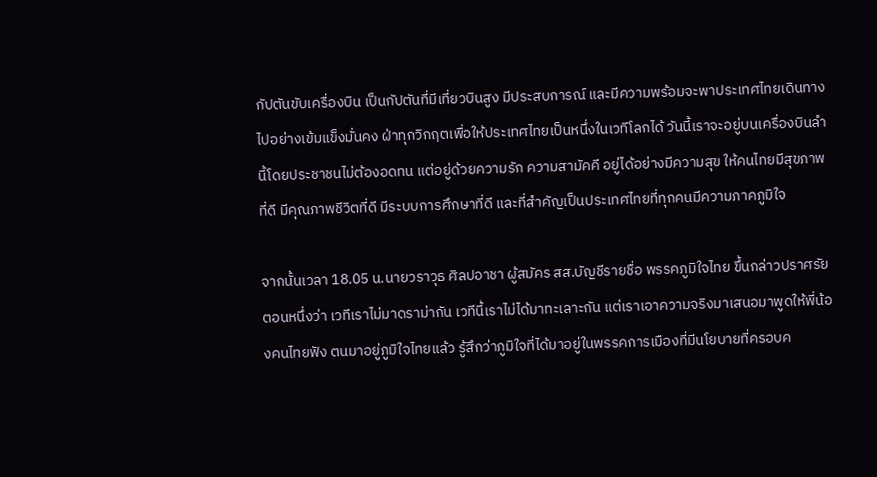กัปตันขับเครื่องบิน เป็นกัปตันที่มีเที่ยวบินสูง มีประสบการณ์ และมีความพร้อมจะพาประเทศไทยเดินทางไปอย่างเข้มแข็งมั่นคง ฝ่าทุกวิกฤตเพื่อให้ประเทศไทยเป็นหนึ่งในเวทีโลกได้ วันนี้เราจะอยู่บนเครื่องบินลำนี้โดยประชาชนไม่ต้องอดทน แต่อยู่ด้วยความรัก ความสามัคคี อยู่ได้อย่างมีความสุข ให้คนไทยมีสุขภาพที่ดี มีคุณภาพชีวิตที่ดี มีระบบการศึกษาที่ดี และที่สำคัญเป็นประเทศไทยที่ทุกคนมีความภาคภูมิใจ

จากนั้นเวลา 18.05 น.นายวราวุธ ศิลปอาชา ผู้สมัคร สส.บัญชีรายชื่อ พรรคภูมิใจไทย ขึ้นกล่าวปราศรัยตอนหนึ่งว่า เวทีเราไม่มาดราม่ากัน เวทีนี้เราไม่ได้มาทะเลาะกัน แต่เราเอาความจริงมาเสนอมาพูดให้พี่น้องคนไทยฟัง ตนมาอยู่ภูมิใจไทยแล้ว รู้สึกว่าภูมิใจที่ได้มาอยู่ในพรรคการเมืองที่มีนโยบายที่ครอบค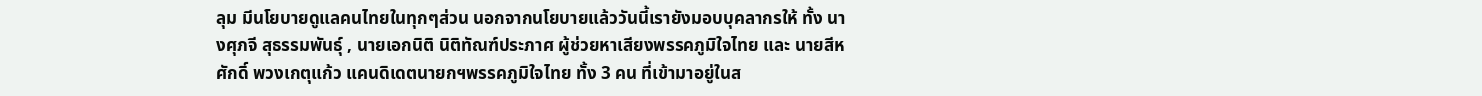ลุม มีนโยบายดูแลคนไทยในทุกๆส่วน นอกจากนโยบายแล้ววันนี้เรายังมอบบุคลากรให้ ทั้ง นางศุภจี สุธรรมพันธุ์ , นายเอกนิติ นิติทัณฑ์ประภาศ ผู้ช่วยหาเสียงพรรคภูมิใจไทย และ นายสีหศักดิ์ พวงเกตุแก้ว แคนดิเดตนายกฯพรรคภูมิใจไทย ทั้ง 3 คน ที่เข้ามาอยู่ในส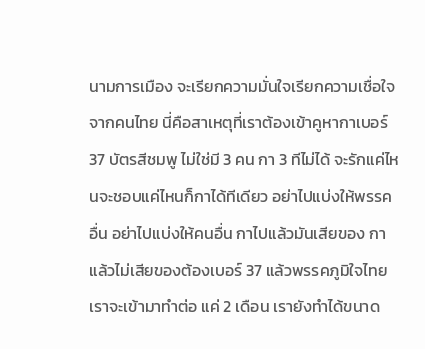นามการเมือง จะเรียกความมั่นใจเรียกความเชื่อใจจากคนไทย นี่คือสาเหตุที่เราต้องเข้าคูหากาเบอร์ 37 บัตรสีชมพู ไม่ใช่มี 3 คน กา 3 ทีไม่ได้ จะรักแค่ไหนจะชอบแค่ไหนก็กาได้ทีเดียว อย่าไปแบ่งให้พรรคอื่น อย่าไปแบ่งให้คนอื่น กาไปแล้วมันเสียของ กาแล้วไม่เสียของต้องเบอร์ 37 แล้วพรรคภูมิใจไทยเราจะเข้ามาทำต่อ แค่ 2 เดือน เรายังทำได้ขนาด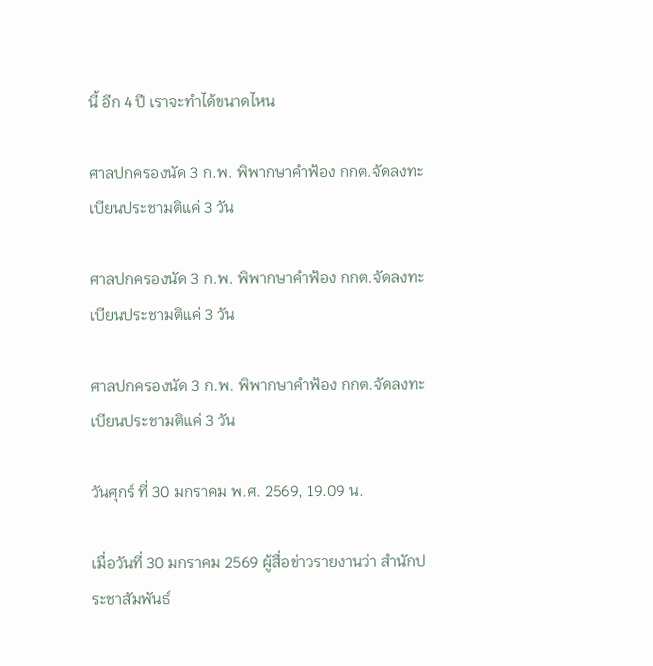นี้ อีก 4 ปี เราจะทำได้ขนาดไหน

ศาลปกครองนัด 3 ก.พ. พิพากษาคำฟ้อง กกต.จัดลงทะเบียนประชามติแค่ 3 วัน

ศาลปกครองนัด 3 ก.พ. พิพากษาคำฟ้อง กกต.จัดลงทะเบียนประชามติแค่ 3 วัน

ศาลปกครองนัด 3 ก.พ. พิพากษาคำฟ้อง กกต.จัดลงทะเบียนประชามติแค่ 3 วัน

วันศุกร์ ที่ 30 มกราคม พ.ศ. 2569, 19.09 น.

เมื่อวันที่ 30 มกราคม 2569 ผู้สื่อข่าวรายงานว่า สำนักประชาสัมพันธ์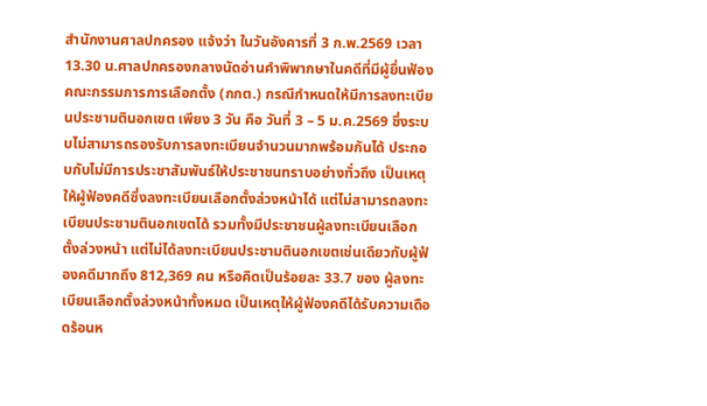สำนักงานศาลปกครอง แจ้งว่า ในวันอังคารที่ 3 ก.พ.2569 เวลา 13.30 น.ศาลปกครองกลางนัดอ่านคำพิพากษาในคดีที่มีผู้ยื่นฟ้องคณะกรรมการการเลือกตั้ง (กกต.) กรณีกำหนดให้มีการลงทะเบียนประชามตินอกเขต เพียง 3 วัน คือ วันที่ 3 – 5 ม.ค.2569 ซึ่งระบบไม่สามารถรองรับการลงทะเบียนจำนวนมากพร้อมกันได้ ประกอบกับไม่มีการประชาสัมพันธ์ให้ประชาชนทราบอย่างทั่วถึง เป็นเหตุให้ผู้ฟ้องคดีซึ่งลงทะเบียนเลือกตั้งล่วงหน้าได้ แต่ไม่สามารถลงทะเบียนประชามตินอกเขตได้ รวมทั้งมีประชาชนผู้ลงทะเบียนเลือกตั้งล่วงหน้า แต่ไม่ได้ลงทะเบียนประชามตินอกเขตเช่นเดียวกับผู้ฟ้องคดีมากถึง 812,369 คน หรือคิดเป็นร้อยละ 33.7 ของ ผู้ลงทะเบียนเลือกตั้งล่วงหน้าทั้งหมด เป็นเหตุให้ผู้ฟ้องคดีได้รับความเดือดร้อนห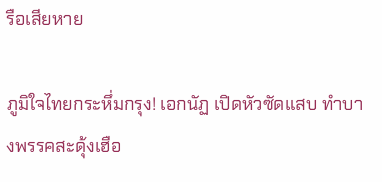รือเสียหาย

ภูมิใจไทยกระหึ่มกรุง! เอกนัฏ เปิดหัวซัดแสบ ทำบางพรรคสะดุ้งเฮือ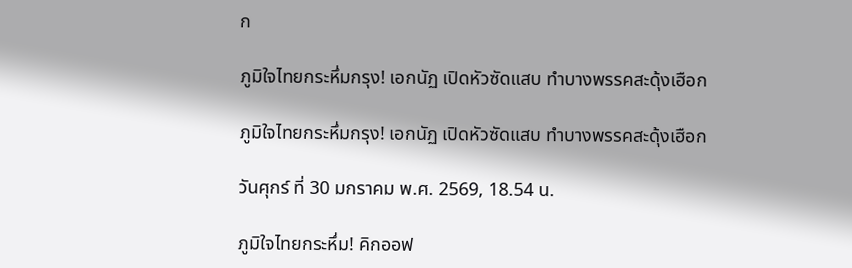ก

ภูมิใจไทยกระหึ่มกรุง! เอกนัฏ เปิดหัวซัดแสบ ทำบางพรรคสะดุ้งเฮือก

ภูมิใจไทยกระหึ่มกรุง! เอกนัฏ เปิดหัวซัดแสบ ทำบางพรรคสะดุ้งเฮือก

วันศุกร์ ที่ 30 มกราคม พ.ศ. 2569, 18.54 น.

ภูมิใจไทยกระหึ่ม! คิกออฟ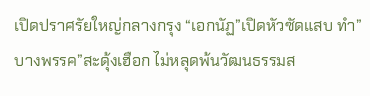เปิดปราศรัยใหญ่กลางกรุง “เอกนัฏ”เปิดหัวซัดแสบ ทำ”บางพรรค”สะดุ้งเฮือก ไม่หลุดพ้นวัฒนธรรมส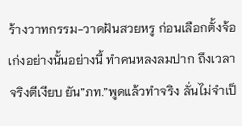ร้างวาทกรรม-วาดฝันสวยหรู ก่อนเลือกตั้งจ้อเก่งอย่างนั้นอย่างนี้ ทำคนหลงลมปาก ถึงเวลาจริงตีเงียบ ยัน”ภท.”พูดแล้วทำจริง ลั่นไม่จำเป็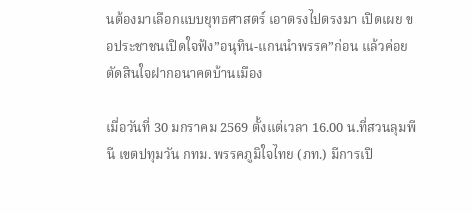นต้องมาเลือกแบบยุทธศาสตร์ เอาตรงไปตรงมา เปิดเผย ขอประชาชนเปิดใจฟัง”อนุทิน-แกนนำพรรค”ก่อน แล้วค่อยตัดสินใจฝากอนาคตบ้านเมือง

เมื่อวันที่ 30 มกราคม 2569 ตั้งแต่เวลา 16.00 น.ที่สวนลุมพีนี เขตปทุมวัน กทม. พรรคภูมิใจไทย (ภท.) มีการเปิ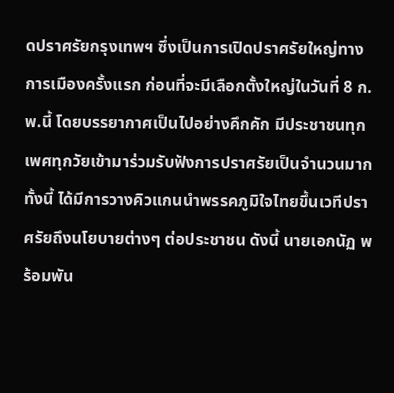ดปราศรัยกรุงเทพฯ ซึ่งเป็นการเปิดปราศรัยใหญ่ทางการเมืองครั้งแรก ก่อนที่จะมีเลือกตั้งใหญ่ในวันที่ 8 ก.พ.นี้ โดยบรรยากาศเป็นไปอย่างคึกคัก มีประชาชนทุกเพศทุกวัยเข้ามาร่วมรับฟังการปราศรัยเป็นจำนวนมาก ทั้งนี้ ได้มีการวางคิวแกนนำพรรคภูมิใจไทยขึ้นเวทีปราศรัยถึงนโยบายต่างๆ ต่อประชาชน ดังนี้ นายเอกนัฏ พร้อมพัน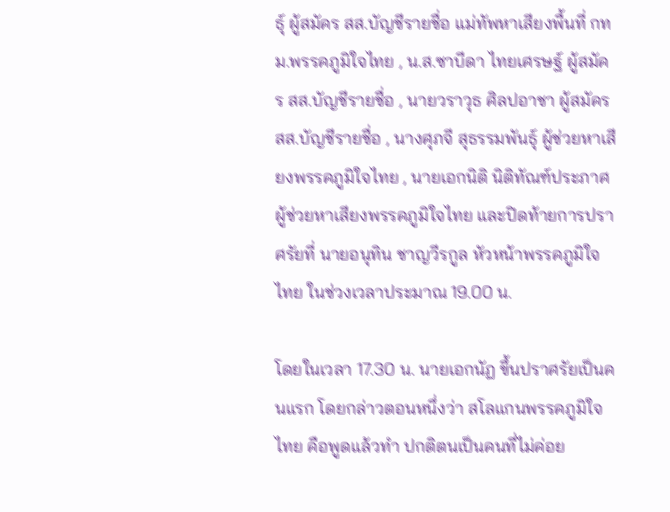ธุ์ ผู้สมัคร สส.บัญชีรายชื่อ แม่ทัพหาเสียงพื้นที่ กทม.พรรคภูมิใจไทย , น.ส.ซาบีดา ไทยเศรษฐ์ ผู้สมัคร สส.บัญชีรายชื่อ , นายวราวุธ ศิลปอาชา ผู้สมัคร สส.บัญชีรายชื่อ , นางศุภจี สุธรรมพันธ์ุ ผู้ช่วยหาเสียงพรรคภูมิใจไทย , นายเอกนิติ นิติทัณฑ์ประภาศ ผู้ช่วยหาเสียงพรรคภูมิใจไทย และปิดท้ายการปราศรัยที่ นายอนุทิน ชาญวีรกูล หัวหน้าพรรคภูมิใจไทย ในช่วงเวลาประมาณ 19.00 น.

โดยในเวลา 17.30 น. นายเอกนัฏ ขึ้นปราศรัยเป็นคนแรก โดยกล่าวตอนหนึ่งว่า สโลแกนพรรคภูมิใจไทย คือพูดแล้วทำ ปกติตนเป็นคนที่ไม่ค่อย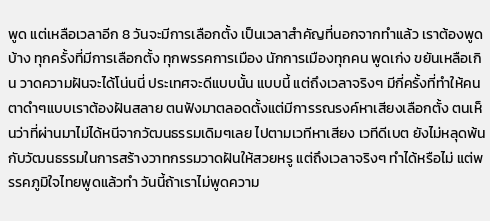พูด แต่เหลือเวลาอีก 8 วันจะมีการเลือกตั้ง เป็นเวลาสำคัญที่นอกจากทำแล้ว เราต้องพูดบ้าง ทุกครั้งที่มีการเลือกตั้ง ทุกพรรคการเมือง นักการเมืองทุกคน พูดเก่ง ขยันเหลือเกิน วาดความฝันจะได้โน่นนี่ ประเทศจะดีแบบนั้น แบบนี้ แต่ถึงเวลาจริงๆ มีกี่ครั้งที่ทำให้คนตาดำๆแบบเราต้องฝันสลาย ตนฟังมาตลอดตั้งแต่มีการรณรงค์หาเสียงเลือกตั้ง ตนเห็นว่าที่ผ่านมาไม่ได้หนีจากวัฒนธรรมเดิมๆเลย ไปตามเวทีหาเสียง เวทีดีเบต ยังไม่หลุดพ้นกับวัฒนธรรมในการสร้างวาทกรรมวาดฝันให้สวยหรู แต่ถึงเวลาจริงๆ ทำได้หรือไม่ แต่พรรคภูมิใจไทยพูดแล้วทำ วันนี้ถ้าเราไม่พูดความ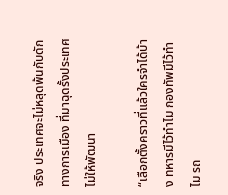จริง ประเทศจะไม่หลุดพ้นกับดักทางการเมือง ที่มาฉุดรั้งประเทศไม่ให้พัฒนา

“เลือกตั้งคราวที่แล้วใครจำได้บ้าง ทหารมีไว้ทำไม กองทัพมีไว้ทำไม รถ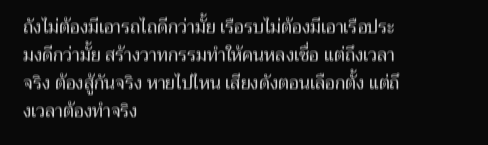ถังไม่ต้องมีเอารถไถดีกว่ามั้ย เรือรบไม่ต้องมีเอาเรือประมงดีกว่ามั้ย สร้างวาทกรรมทำให้คนหลงเชื่อ แต่ถึงเวลาจริง ต้องสู้กันจริง หายไปไหน เสียงดังตอนเลือกตั้ง แต่ถึงเวลาต้องทำจริง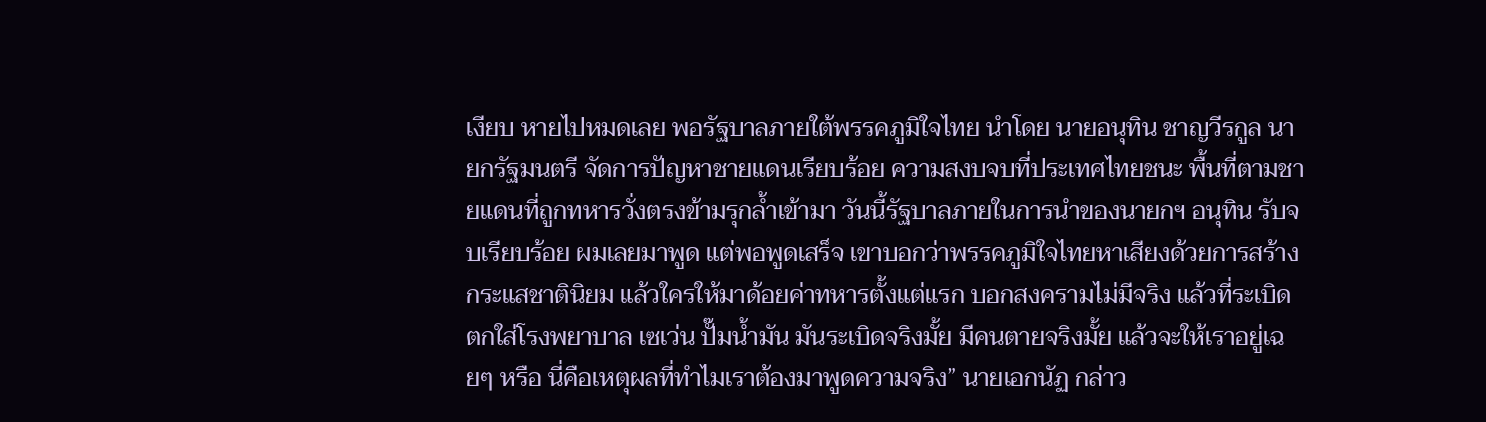เงียบ หายไปหมดเลย พอรัฐบาลภายใต้พรรคภูมิใจไทย นำโดย นายอนุทิน ชาญวีรกูล นายกรัฐมนตรี จัดการปัญหาชายแดนเรียบร้อย ความสงบจบที่ประเทศไทยชนะ พื้นที่ตามชายแดนที่ถูกทหารวั่งตรงข้ามรุกล้ำเข้ามา วันนี้รัฐบาลภายในการนำของนายกฯ อนุทิน รับจบเรียบร้อย ผมเลยมาพูด แต่พอพูดเสร็จ เขาบอกว่าพรรคภูมิใจไทยหาเสียงด้วยการสร้างกระแสชาตินิยม แล้วใครให้มาด้อยค่าทหารตั้งแต่แรก บอกสงครามไม่มีจริง แล้วที่ระเบิดตกใส่โรงพยาบาล เซเว่น ปั๊มน้ำมัน มันระเบิดจริงมั้ย มีคนตายจริงมั้ย แล้วจะให้เราอยู่เฉยๆ หรือ นี่คือเหตุผลที่ทำไมเราต้องมาพูดความจริง” นายเอกนัฏ กล่าว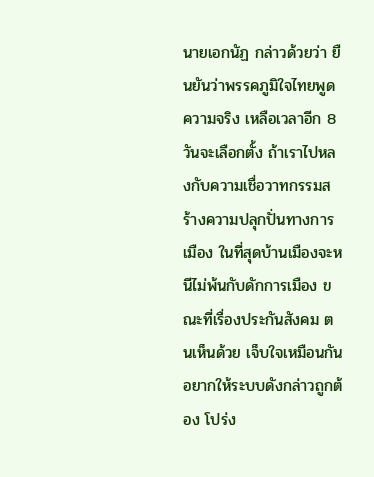นายเอกนัฏ กล่าวด้วยว่า ยืนยันว่าพรรคภูมิใจไทยพูดความจริง เหลือเวลาอีก 8 วันจะเลือกตั้ง ถ้าเราไปหลงกับความเชื่อวาทกรรมสร้างความปลุกปั่นทางการเมือง ในที่สุดบ้านเมืองจะหนีไม่พ้นกับดักการเมือง ขณะที่เรื่องประกันสังคม ตนเห็นด้วย เจ็บใจเหมือนกัน อยากให้ระบบดังกล่าวถูกต้อง โปร่ง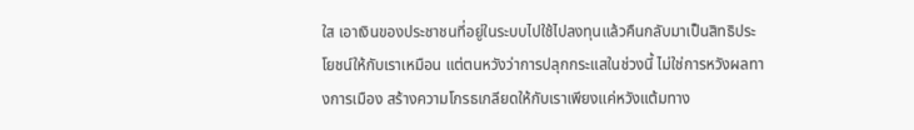ใส เอาเงินของประชาชนที่อยู่ในระบบไปใช้ไปลงทุนแล้วคืนกลับมาเป็นสิทธิประโยชน์ให้กับเราเหมือน แต่ตนหวังว่าการปลุกกระแสในช่วงนี้ ไม่ใช่การหวังผลทางการเมือง สร้างความโกรธเกลียดให้กับเราเพียงแค่หวังแต้มทาง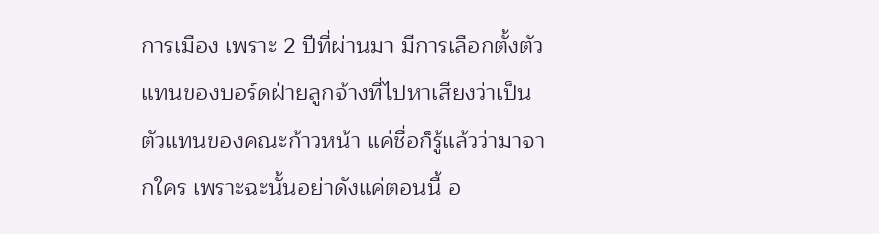การเมือง เพราะ 2 ปีที่ผ่านมา มีการเลือกตั้งตัวแทนของบอร์ดฝ่ายลูกจ้างที่ไปหาเสียงว่าเป็นตัวแทนของคณะก้าวหน้า แค่ชื่อก็รู้แล้วว่ามาจากใคร เพราะฉะนั้นอย่าดังแค่ตอนนี้ อ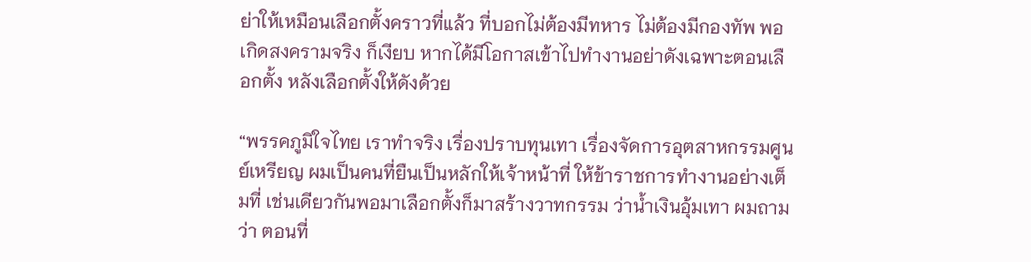ย่าให้เหมือนเลือกตั้งคราวที่แล้ว ที่บอกไม่ต้องมีทหาร ไม่ต้องมีกองทัพ พอเกิดสงครามจริง ก็เงียบ หากได้มีโอกาสเข้าไปทำงานอย่าดังเฉพาะตอนเลือกตั้ง หลังเลือกตั้งให้ดังด้วย

“พรรคภูมิใจไทย เราทำจริง เรื่องปราบทุนเทา เรื่องจัดการอุตสาหกรรมศูนย์เหรียญ ผมเป็นคนที่ยืนเป็นหลักให้เจ้าหน้าที่ ให้ข้าราชการทำงานอย่างเต็มที่ เช่นเดียวกันพอมาเลือกตั้งก็มาสร้างวาทกรรม ว่าน้ำเงินอุ้มเทา ผมถามว่า ตอนที่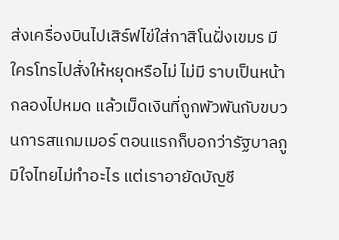ส่งเครื่องบินไปเสิร์ฟไข่ใส่กาสิโนฝั่งเขมร มีใครโทรไปสั่งให้หยุดหรือไม่ ไม่มี ราบเป็นหน้ากลองไปหมด แล้วเม็ดเงินที่ถูกพัวพันกับขบวนการสแกมเมอร์ ตอนแรกก็บอกว่ารัฐบาลภูมิใจไทยไม่ทำอะไร แต่เราอายัดบัญชี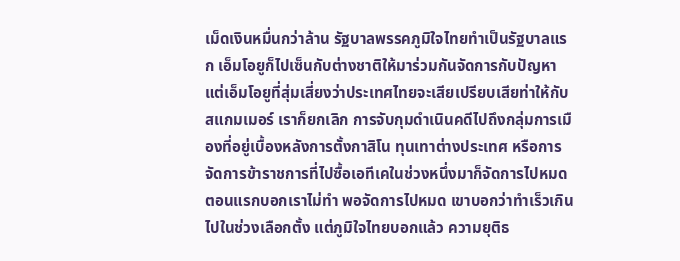เม็ดเงินหมื่นกว่าล้าน รัฐบาลพรรคภูมิใจไทยทำเป็นรัฐบาลแรก เอ็มโอยูก็ไปเซ็นกับต่างชาติให้มาร่วมกันจัดการกับปัญหา แต่เอ็มโอยูที่สุ่มเสี่ยงว่าประเทศไทยจะเสียเปรียบเสียท่าให้กับสแกมเมอร์ เราก็ยกเลิก การจับกุมดำเนินคดีไปถึงกลุ่มการเมืองที่อยู่เบื้องหลังการตั้งกาสิโน ทุนเทาต่างประเทศ หรือการจัดการข้าราชการที่ไปซื้อเอทีเคในช่วงหนึ่งมาก็จัดการไปหมด ตอนแรกบอกเราไม่ทำ พอจัดการไปหมด เขาบอกว่าทำเร็วเกินไปในช่วงเลือกตั้ง แต่ภูมิใจไทยบอกแล้ว ความยุติธ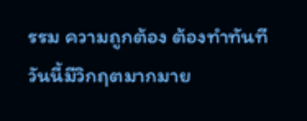รรม ความถูกต้อง ต้องทำทันที วันนี้มีวิกฤตมากมาย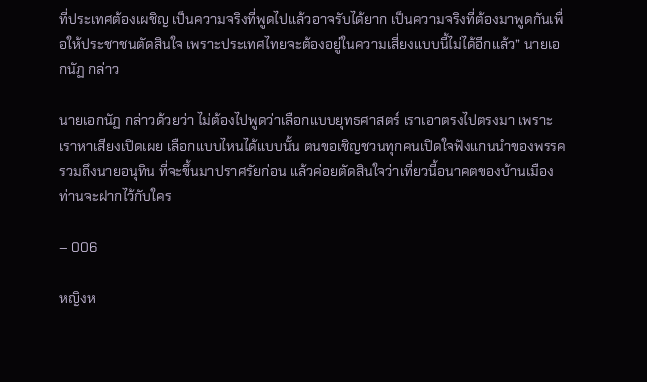ที่ประเทศต้องเผชิญ เป็นความจริงที่พูดไปแล้วอาจรับได้ยาก เป็นความจริงที่ต้องมาพูดกันเพื่อให้ประชาชนตัดสินใจ เพราะประเทศไทยจะต้องอยู่ในความเสี่ยงแบบนี้ไม่ได้อีกแล้ว” นายเอกนัฏ กล่าว

นายเอกนัฏ กล่าวด้วยว่า ไม่ต้องไปพูดว่าเลือกแบบยุทธศาสตร์ เราเอาตรงไปตรงมา เพราะเราหาเสียงเปิดเผย เลือกแบบไหนได้แบบนั้น ตนขอเชิญชวนทุกคนเปิดใจฟังแกนนำของพรรครวมถึงนายอนุทิน ที่จะขึ้นมาปราศรัยก่อน แล้วค่อยตัดสินใจว่าเที่ยวนี้อนาคตของบ้านเมืองท่านจะฝากไว้กับใคร

– 006

หญิงห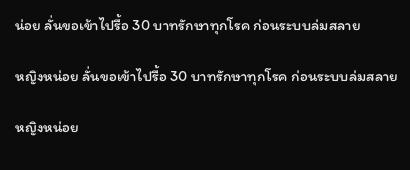น่อย ลั่นขอเข้าไปรื้อ 30 บาทรักษาทุกโรค ก่อนระบบล่มสลาย

หญิงหน่อย ลั่นขอเข้าไปรื้อ 30 บาทรักษาทุกโรค ก่อนระบบล่มสลาย

หญิงหน่อย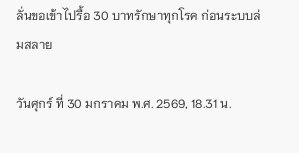ลั่นขอเข้าไปรื้อ 30 บาทรักษาทุกโรค ก่อนระบบล่มสลาย

วันศุกร์ ที่ 30 มกราคม พ.ศ. 2569, 18.31 น.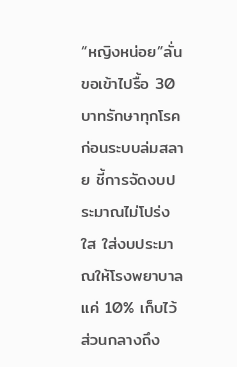“หญิงหน่อย”ลั่นขอเข้าไปรื้อ 30 บาทรักษาทุกโรค ก่อนระบบล่มสลาย ชี้การจัดงบประมาณไม่โปร่งใส ใส่งบประมาณให้โรงพยาบาลแค่ 10% เก็บไว้ส่วนกลางถึง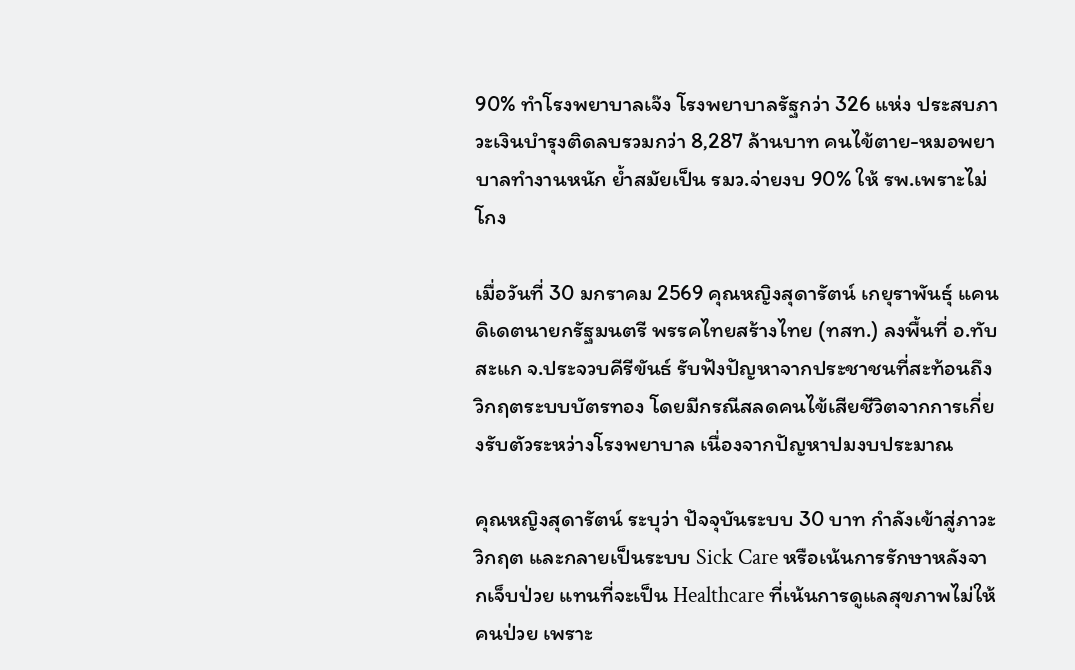90% ทำโรงพยาบาลเจ๊ง โรงพยาบาลรัฐกว่า 326 แห่ง ประสบภาวะเงินบำรุงติดลบรวมกว่า 8,287 ล้านบาท คนไข้ตาย-หมอพยาบาลทำงานหนัก ย้ำสมัยเป็น รมว.จ่ายงบ 90% ให้ รพ.เพราะไม่โกง

เมื่อวันที่ 30 มกราคม 2569 คุณหญิงสุดารัตน์ เกยุราพันธุ์ แคนดิเดตนายกรัฐมนตรี พรรคไทยสร้างไทย (ทสท.) ลงพื้นที่ อ.ทับสะแก จ.ประจวบคีรีขันธ์ รับฟังปัญหาจากประชาชนที่สะท้อนถึงวิกฤตระบบบัตรทอง โดยมีกรณีสลดคนไข้เสียชีวิตจากการเกี่ยงรับตัวระหว่างโรงพยาบาล เนื่องจากปัญหาปมงบประมาณ

คุณหญิงสุดารัตน์ ระบุว่า ปัจจุบันระบบ 30 บาท กำลังเข้าสู่ภาวะวิกฤต และกลายเป็นระบบ Sick Care หรือเน้นการรักษาหลังจากเจ็บป่วย แทนที่จะเป็น Healthcare ที่เน้นการดูแลสุขภาพไม่ให้คนป่วย เพราะ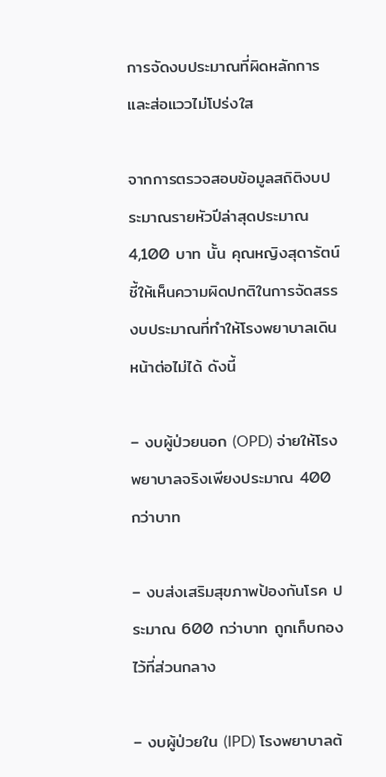การจัดงบประมาณที่ผิดหลักการ และส่อแววไม่โปร่งใส

จากการตรวจสอบข้อมูลสถิติงบประมาณรายหัวปีล่าสุดประมาณ 4,100 บาท นั้น คุณหญิงสุดารัตน์ชี้ให้เห็นความผิดปกติในการจัดสรรงบประมาณที่ทำให้โรงพยาบาลเดินหน้าต่อไม่ได้ ดังนี้

– งบผู้ป่วยนอก (OPD) จ่ายให้โรงพยาบาลจริงเพียงประมาณ 400 กว่าบาท

– งบส่งเสริมสุขภาพป้องกันโรค ประมาณ 600 กว่าบาท ถูกเก็บกองไว้ที่ส่วนกลาง

– งบผู้ป่วยใน (IPD) โรงพยาบาลต้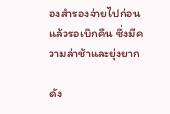องสำรองจ่ายไปก่อนแล้วรอเบิกคืน ซึ่งมีความล่าช้าและยุ่งยาก

ดัง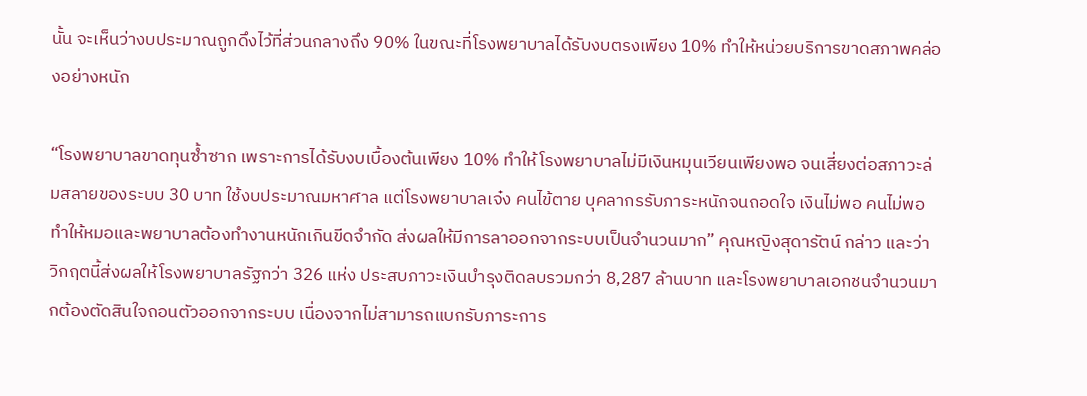นั้น จะเห็นว่างบประมาณถูกดึงไว้ที่ส่วนกลางถึง 90% ในขณะที่โรงพยาบาลได้รับงบตรงเพียง 10% ทำให้หน่วยบริการขาดสภาพคล่องอย่างหนัก

“โรงพยาบาลขาดทุนซ้ำซาก เพราะการได้รับงบเบื้องต้นเพียง 10% ทำให้โรงพยาบาลไม่มีเงินหมุนเวียนเพียงพอ จนเสี่ยงต่อสภาวะล่มสลายของระบบ 30 บาท ใช้งบประมาณมหาศาล แต่โรงพยาบาลเจ๋ง คนไข้ตาย บุคลากรรับภาระหนักจนถอดใจ เงินไม่พอ คนไม่พอ ทำให้หมอและพยาบาลต้องทำงานหนักเกินขีดจำกัด ส่งผลให้มีการลาออกจากระบบเป็นจำนวนมาก” คุณหญิงสุดารัตน์ กล่าว และว่า วิกฤตนี้ส่งผลให้โรงพยาบาลรัฐกว่า 326 แห่ง ประสบภาวะเงินบำรุงติดลบรวมกว่า 8,287 ล้านบาท และโรงพยาบาลเอกชนจำนวนมากต้องตัดสินใจถอนตัวออกจากระบบ เนื่องจากไม่สามารถแบกรับภาระการ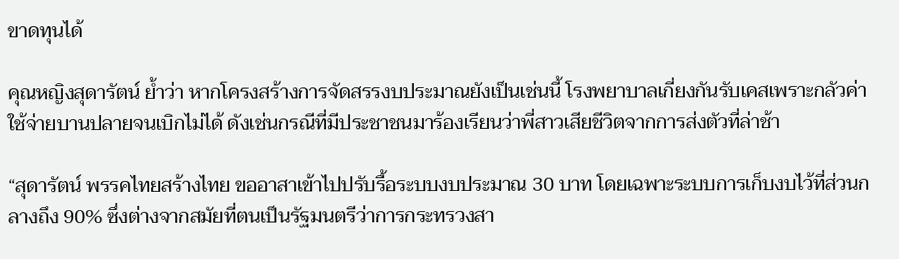ขาดทุนได้

คุณหญิงสุดารัตน์ ย้ำว่า หากโครงสร้างการจัดสรรงบประมาณยังเป็นเช่นนี้ โรงพยาบาลเกี่ยงกันรับเคสเพราะกลัวค่าใช้จ่ายบานปลายจนเบิกไม่ได้ ดังเช่นกรณีที่มีประชาชนมาร้องเรียนว่าพี่สาวเสียชีวิตจากการส่งตัวที่ล่าช้า

“สุดารัตน์ พรรคไทยสร้างไทย ขออาสาเข้าไปปรับรื้อระบบงบประมาณ 30 บาท โดยเฉพาะระบบการเก็บงบไว้ที่ส่วนกลางถึง 90% ซึ่งต่างจากสมัยที่ตนเป็นรัฐมนตรีว่าการกระทรวงสา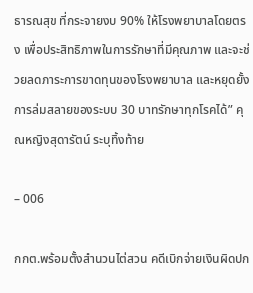ธารณสุข ที่กระจายงบ 90% ให้โรงพยาบาลโดยตรง เพื่อประสิทธิภาพในการรักษาที่มีคุณภาพ และจะช่วยลดภาระการขาดทุนของโรงพยาบาล และหยุดยั้งการล่มสลายของระบบ 30 บาทรักษาทุกโรคได้” คุณหญิงสุดารัตน์ ระบุทิ้งท้าย

– 006

กกต.พร้อมตั้งสำนวนไต่สวน คดีเบิกจ่ายเงินผิดปก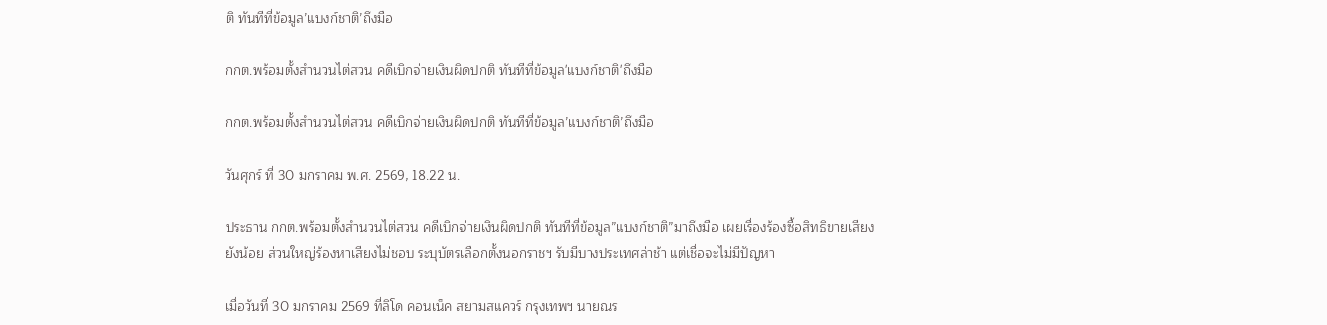ติ ทันทีที่ข้อมูล’แบงก์ชาติ’ถึงมือ

กกต.พร้อมตั้งสำนวนไต่สวน คดีเบิกจ่ายเงินผิดปกติ ทันทีที่ข้อมูล'แบงก์ชาติ'ถึงมือ

กกต.พร้อมตั้งสำนวนไต่สวน คดีเบิกจ่ายเงินผิดปกติ ทันทีที่ข้อมูล’แบงก์ชาติ’ถึงมือ

วันศุกร์ ที่ 30 มกราคม พ.ศ. 2569, 18.22 น.

ประธาน กกต.พร้อมตั้งสำนวนไต่สวน คดีเบิกจ่ายเงินผิดปกติ ทันทีที่ข้อมูล”แบงก์ชาติ”มาถึงมือ เผยเรื่องร้องซื้อสิทธิขายเสียงยังน้อย ส่วนใหญ่ร้องหาเสียงไม่ชอบ ระบุบัตรเลือกตั้งนอกราชฯ รับมีบางประเทศล่าช้า แต่เชื่อจะไม่มีปัญหา

เมื่อวันที่ 30 มกราคม 2569 ที่ลิโด คอนเน็ค สยามสแควร์ กรุงเทพฯ นายณร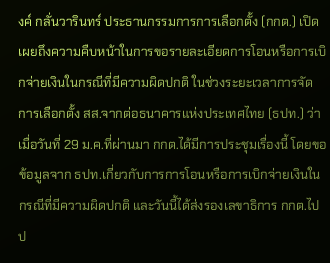งค์ กลั่นวารินทร์ ประธานกรรมการการเลือกตั้ง (กกต.) เปิดเผยถึงความคืบหน้าในการขอรายละเอียดการโอนหรือการเบิกจ่ายเงินในกรณีที่มีความผิดปกติ ในช่วงระยะเวลาการจัดการเลือกตั้ง สส.จากต่อธนาคารแห่งประเทศไทย (ธปท.) ว่า เมื่อวันที่ 29 ม.ค.ที่ผ่านมา กกต.ได้มีการประชุมเรื่องนี้ โดยขอข้อมูลจาก ธปท.เกี่ยวกับการการโอนหรือการเบิกจ่ายเงินในกรณีที่มีความผิดปกติ และวันนี้ได้ส่งรองเลขาธิการ กกต.ไปป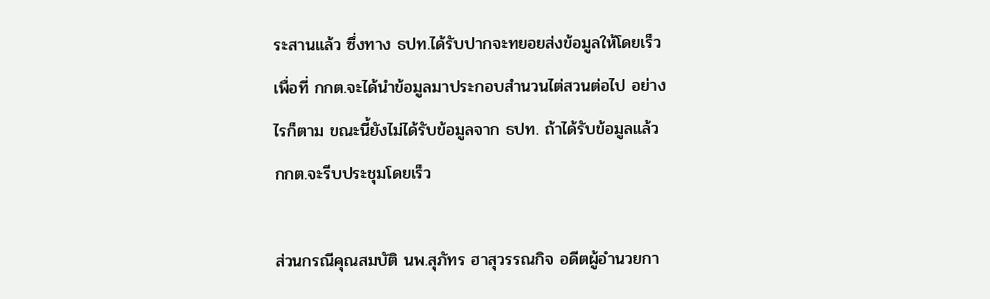ระสานแล้ว ซึ่งทาง ธปท.ได้รับปากจะทยอยส่งข้อมูลให้โดยเร็ว เพื่อที่ กกต.จะได้นำข้อมูลมาประกอบสำนวนไต่สวนต่อไป อย่างไรก็ตาม ขณะนี้ยังไม่ได้รับข้อมูลจาก ธปท. ถ้าได้รับข้อมูลแล้ว กกต.จะรีบประชุมโดยเร็ว

ส่วนกรณีคุณสมบัติ นพ.สุภัทร ฮาสุวรรณกิจ อดีตผู้อำนวยกา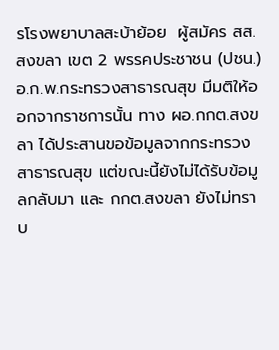รโรงพยาบาลสะบ้าย้อย  ผู้สมัคร สส.สงขลา เขต 2 พรรคประชาชน (ปชน.) อ.ก.พ.กระทรวงสาธารณสุข มีมติให้ออกจากราชการนั้น ทาง ผอ.กกต.สงขลา ได้ประสานขอข้อมูลจากกระทรวงสาธารณสุข แต่ขณะนี้ยังไม่ได้รับข้อมูลกลับมา และ กกต.สงขลา ยังไม่ทราบ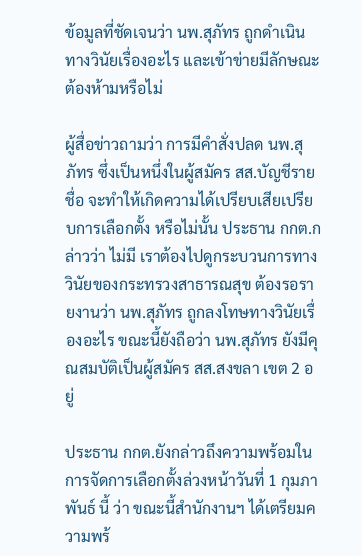ข้อมูลที่ชัดเจนว่า นพ.สุภัทร ถูกดำเนินทางวินัยเรื่องอะไร และเข้าข่ายมีลักษณะต้องห้ามหรือไม่

ผู้สื่อข่าวถามว่า การมีคำสั่งปลด นพ.สุภัทร ซึ่งเป็นหนึ่งในผู้สมัคร สส.บัญชีรายชื่อ จะทำให้เกิดความได้เปรียบเสียเปรียบการเลือกตั้ง หรือไม่นั้น ประธาน กกต.กล่าวว่า ไม่มี เราต้องไปดูกระบวนการทางวินัยของกระทรวงสาธารณสุข ต้องรอรายงานว่า นพ.สุภัทร ถูกลงโทษทางวินัยเรื่องอะไร ขณะนี้ยังถือว่า นพ.สุภัทร ยังมีคุณสมบัติเป็นผู้สมัคร สส.สงขลา เขต 2 อยู่

ประธาน กกต.ยังกล่าวถึงความพร้อมในการจัดการเลือกตั้งล่วงหน้าวันที่ 1 กุมภาพันธ์ นี้ ว่า ขณะนี้สำนักงานฯ ได้เตรียมความพร้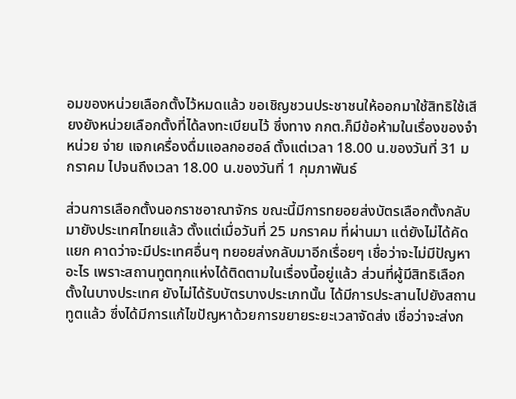อมของหน่วยเลือกตั้งไว้หมดแล้ว ขอเชิญชวนประชาชนให้ออกมาใช้สิทธิใช้เสียงยังหน่วยเลือกตั้งที่ได้ลงทะเบียนไว้ ซึ่งทาง กกต.ก็มีข้อห้ามในเรื่องของจำหน่วย จ่าย แจกเครื่องดื่มแอลกอฮอล์ ตั้งแต่เวลา 18.00 น.ของวันที่ 31 มกราคม ไปจนถึงเวลา 18.00 น.ของวันที่ 1 กุมภาพันธ์

ส่วนการเลือกตั้งนอกราชอาณาจักร ขณะนี้มีการทยอยส่งบัตรเลือกตั้งกลับมายังประเทศไทยแล้ว ตั้งแต่เมื่อวันที่ 25 มกราคม ที่ผ่านมา แต่ยังไม่ได้คัดแยก คาดว่าจะมีประเทศอื่นๆ ทยอยส่งกลับมาอีกเรื่อยๆ เชื่อว่าจะไม่มีปัญหาอะไร เพราะสถานทูตทุกแห่งได้ติดตามในเรื่องนี้อยู่แล้ว ส่วนที่ผู้มีสิทธิเลือกตั้งในบางประเทศ ยังไม่ได้รับบัตรบางประเภทนั้น ได้มีการประสานไปยังสถานทูตแล้ว ซึ่งได้มีการแก้ไขปัญหาด้วยการขยายระยะเวลาจัดส่ง เชื่อว่าจะส่งก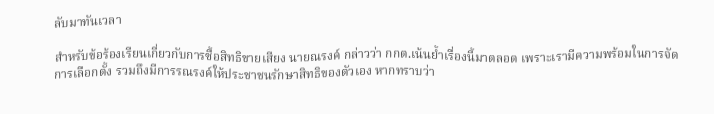ลับมาทันเวลา

สำหรับข้อร้องเรียนเกี่ยวกับการซื้อสิทธิขายเสียง นายณรงค์ กล่าวว่า กกต.เน้นย้ำเรื่องนี้มาตลอด เพราะเรามีความพร้อมในการจัดการเลือกตั้ง รวมถึงมีการรณรงค์ให้ประชาชนรักษาสิทธิของตัวเอง หากทราบว่า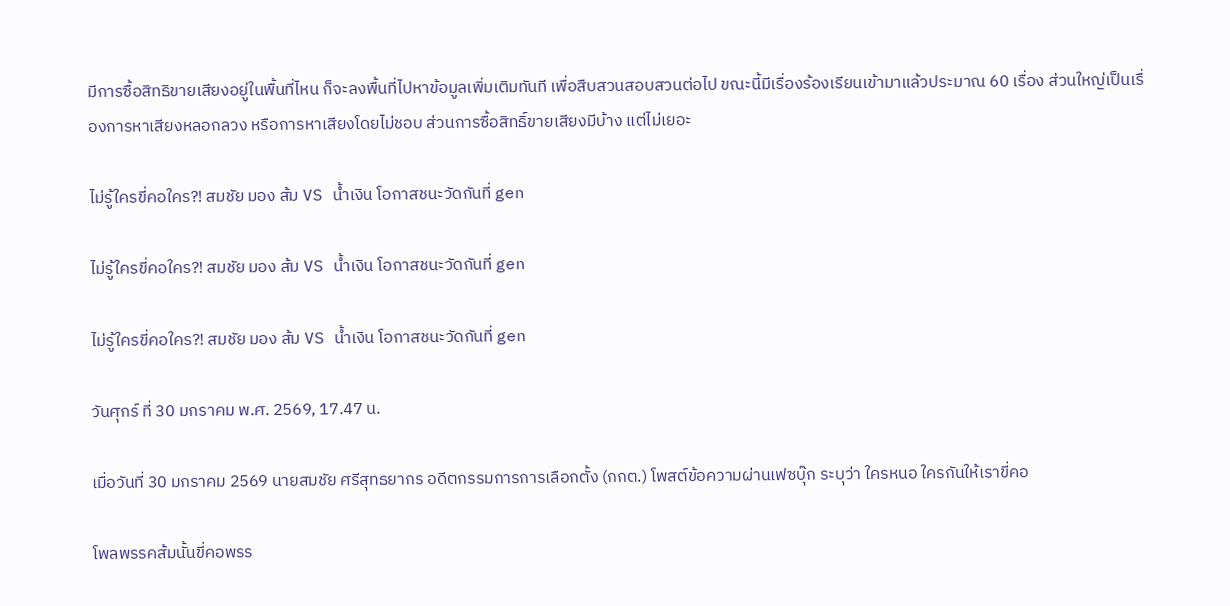มีการซื้อสิทธิขายเสียงอยู่ในพื้นที่ไหน ก็จะลงพื้นที่ไปหาข้อมูลเพิ่มเติมทันที เพื่อสืบสวนสอบสวนต่อไป ขณะนี้มีเรื่องร้องเรียนเข้ามาแล้วประมาณ 60 เรื่อง ส่วนใหญ่เป็นเรื่องการหาเสียงหลอกลวง หรือการหาเสียงโดยไม่ชอบ ส่วนการซื้อสิทธิ์ขายเสียงมีบ้าง แต่ไม่เยอะ

ไม่รู้ใครขี่คอใคร?! สมชัย มอง ส้ม VS น้ำเงิน โอกาสชนะวัดกันที่ gen

ไม่รู้ใครขี่คอใคร?! สมชัย มอง ส้ม VS น้ำเงิน โอกาสชนะวัดกันที่ gen

ไม่รู้ใครขี่คอใคร?! สมชัย มอง ส้ม VS น้ำเงิน โอกาสชนะวัดกันที่ gen

วันศุกร์ ที่ 30 มกราคม พ.ศ. 2569, 17.47 น.

เมื่อวันที่ 30 มกราคม 2569 นายสมชัย ศรีสุทธยากร อดีตกรรมการการเลือกตั้ง (กกต.) โพสต์ข้อความผ่านเฟซบุ๊ก ระบุว่า ใครหนอ ใครกันให้เราขี่คอ

โพลพรรคส้มนั้นขี่คอพรร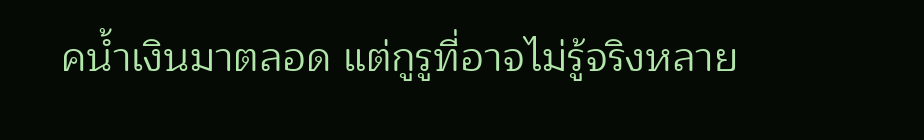คน้ำเงินมาตลอด แต่กูรูที่อาจไม่รู้จริงหลาย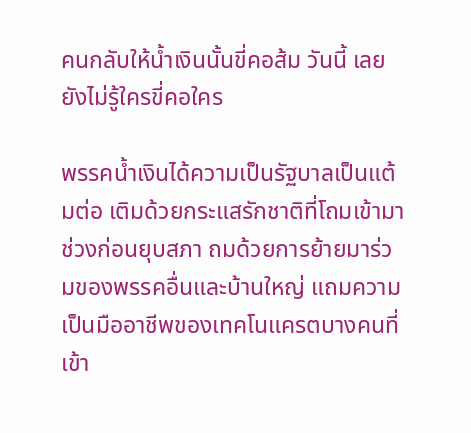คนกลับให้น้ำเงินนั้นขี่คอส้ม วันนี้ เลยยังไม่รู้ใครขี่คอใคร

พรรคน้ำเงินได้ความเป็นรัฐบาลเป็นแต้มต่อ เติมด้วยกระแสรักชาติที่โถมเข้ามาช่วงก่อนยุบสภา ถมด้วยการย้ายมาร่วมของพรรคอื่นและบ้านใหญ่ แถมความเป็นมืออาชีพของเทคโนแครตบางคนที่เข้า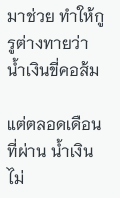มาช่วย ทำให้กูรูต่างทายว่า น้ำเงินขี่คอส้ม

แต่ตลอดเดือนที่ผ่าน น้ำเงินไม่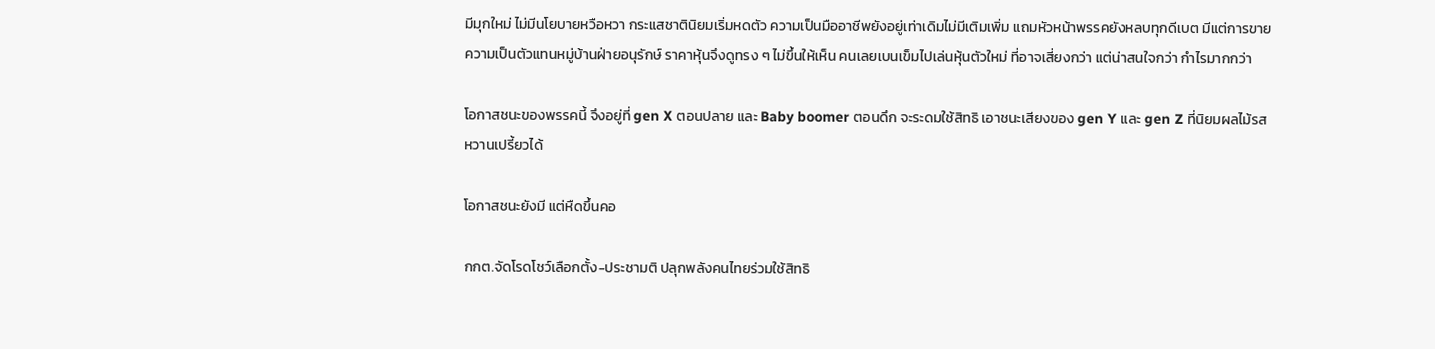มีมุกใหม่ ไม่มีนโยบายหวือหวา กระแสชาตินิยมเริ่มหดตัว ความเป็นมืออาชีพยังอยู่เท่าเดิมไม่มีเติมเพิ่ม แถมหัวหน้าพรรคยังหลบทุกดีเบต มีแต่การขายความเป็นตัวแทนหมู่บ้านฝ่ายอนุรักษ์ ราคาหุ้นจึงดูทรง ๆ ไม่ขึ้นให้เห็น คนเลยเบนเข็มไปเล่นหุ้นตัวใหม่ ที่อาจเสี่ยงกว่า แต่น่าสนใจกว่า กำไรมากกว่า

โอกาสชนะของพรรคนี้ จึงอยู่ที่ gen X ตอนปลาย และ Baby boomer ตอนดึก จะระดมใช้สิทธิ เอาชนะเสียงของ gen Y และ gen Z ที่นิยมผลไม้รสหวานเปรี้ยวได้

โอกาสชนะยังมี แต่หืดขึ้นคอ

กกต.จัดโรดโชว์เลือกตั้ง-ประชามติ ปลุกพลังคนไทยร่วมใช้สิทธิ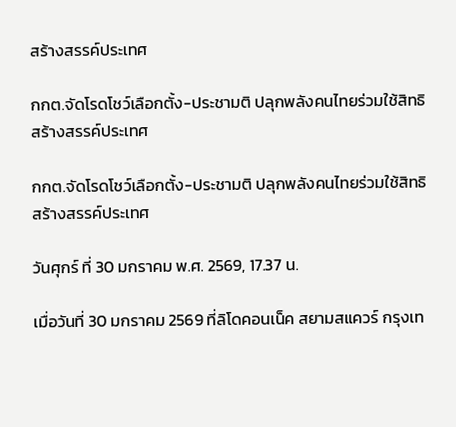สร้างสรรค์ประเทศ

กกต.จัดโรดโชว์เลือกตั้ง-ประชามติ ปลุกพลังคนไทยร่วมใช้สิทธิสร้างสรรค์ประเทศ

กกต.จัดโรดโชว์เลือกตั้ง-ประชามติ ปลุกพลังคนไทยร่วมใช้สิทธิสร้างสรรค์ประเทศ

วันศุกร์ ที่ 30 มกราคม พ.ศ. 2569, 17.37 น.

เมื่อวันที่ 30 มกราคม 2569 ที่ลิโดคอนเน็ค สยามสแควร์ กรุงเท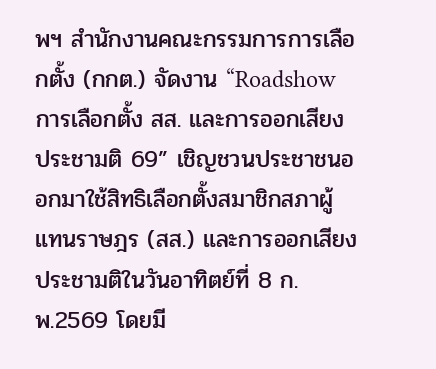พฯ สำนักงานคณะกรรมการการเลือกตั้ง (กกต.) จัดงาน “Roadshow การเลือกตั้ง สส. และการออกเสียงประชามติ 69” เชิญชวนประชาชนออกมาใช้สิทธิเลือกตั้งสมาชิกสภาผู้แทนราษฎร (สส.) และการออกเสียงประชามติในวันอาทิตย์ที่ 8 ก.พ.2569 โดยมี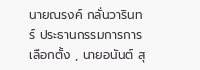นายณรงค์ กลั่นวารินทร์ ประธานกรรมการการเลือกตั้ง , นายอนันต์ สุ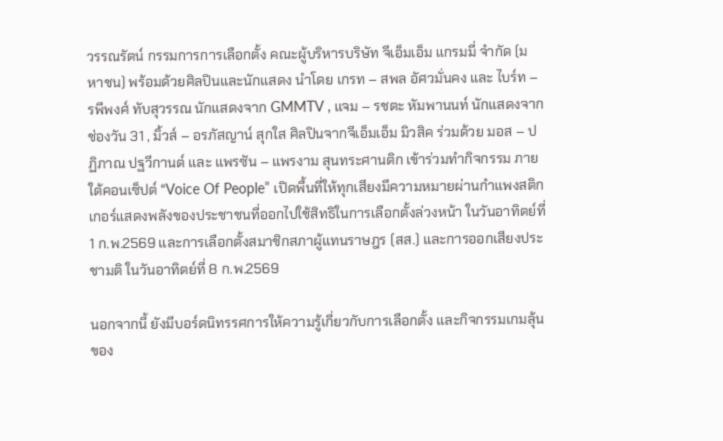วรรณรัตน์ กรรมการการเลือกตั้ง คณะผู้บริหารบริษัท จีเอ็มเอ็ม แกรมมี่ จำกัด (มหาชน) พร้อมด้วยศิลปินและนักแสดง นำโดย เกรท – สพล อัศวมั่นคง และ ไบร์ท – รพีพงศ์ ทับสุวรรณ นักแสดงจาก GMMTV , แจม – รชตะ หัมพานนท์ นักแสดงจากช่องวัน 31 , มิ้วส์ – อรภัสญาน์ สุกใส ศิลปินจากจีเอ็มเอ็ม มิวสิค ร่วมด้วย มอส – ปฏิภาณ ปฐวีกานต์ และ แพรซัน – แพรงาม สุนทระศานติก เข้าร่วมทำกิจกรรม ภายใต้คอนเซ็ปต์ “Voice Of People” เปิดพื้นที่ให้ทุกเสียงมีความหมายผ่านกำแพงสติกเกอร์แสดงพลังของประชาชนที่ออกไปใช้สิทธิในการเลือกตั้งล่วงหน้า ในวันอาทิตย์ที่ 1 ก.พ.2569 และการเลือกตั้งสมาชิกสภาผู้แทนราษฎร (สส.) และการออกเสียงประชามติ ในวันอาทิตย์ที่ 8 ก.พ.2569

นอกจากนี้ ยังมีบอร์ดนิทรรศการให้ความรู้เกี่ยวกับการเลือกตั้ง และกิจกรรมเกมลุ้นของ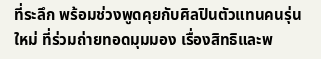ที่ระลึก พร้อมช่วงพูดคุยกับศิลปินตัวแทนคนรุ่นใหม่ ที่ร่วมถ่ายทอดมุมมอง เรื่องสิทธิและพ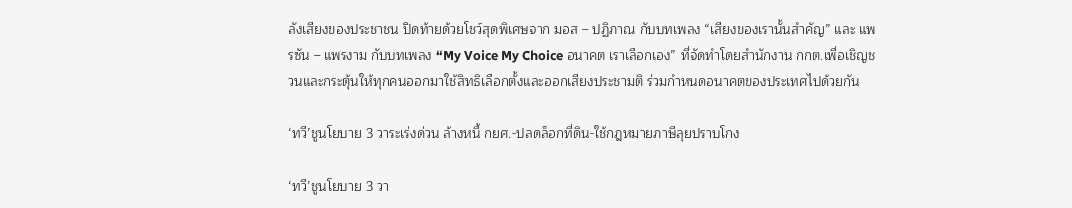ลังเสียงของประชาชน ปิดท้ายด้วยโชว์สุดพิเศษจาก มอส – ปฏิภาณ กับบทเพลง “เสียงของเรานั้นสำคัญ” และ แพรซัน – แพรงาม กับบทเพลง “My Voice My Choice อนาคต เราเลือกเอง” ที่จัดทำโดยสำนักงาน กกต.เพื่อเชิญชวนและกระตุ้นให้ทุกคนออกมาใช้สิทธิเลือกตั้งและออกเสียงประชามติ ร่วมกำหนดอนาคตของประเทศไปด้วยกัน

‘ทวี’ชูนโยบาย 3 วาระเร่งด่วน ล้างหนี้ กยศ.-ปลดล็อกที่ดิน-ใช้กฎหมายภาษีลุยปราบโกง

‘ทวี’ชูนโยบาย 3 วา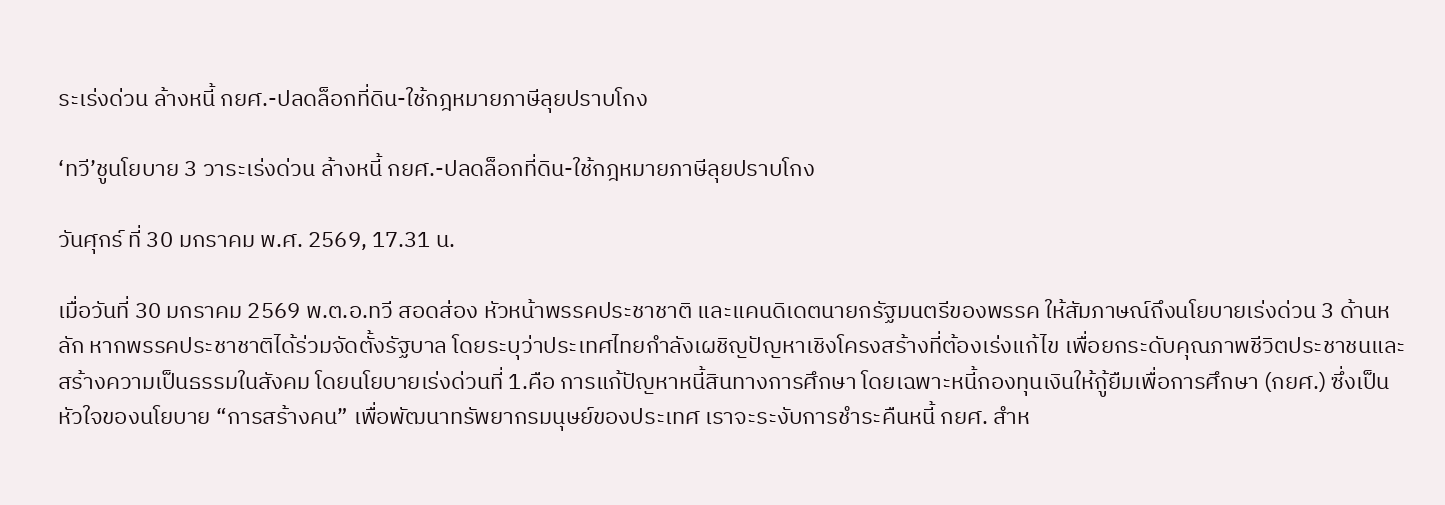ระเร่งด่วน ล้างหนี้ กยศ.-ปลดล็อกที่ดิน-ใช้กฎหมายภาษีลุยปราบโกง

‘ทวี’ชูนโยบาย 3 วาระเร่งด่วน ล้างหนี้ กยศ.-ปลดล็อกที่ดิน-ใช้กฎหมายภาษีลุยปราบโกง

วันศุกร์ ที่ 30 มกราคม พ.ศ. 2569, 17.31 น.

เมื่อวันที่ 30 มกราคม 2569 พ.ต.อ.ทวี สอดส่อง หัวหน้าพรรคประชาชาติ และแคนดิเดตนายกรัฐมนตรีของพรรค ให้สัมภาษณ์ถึงนโยบายเร่งด่วน 3 ด้านหลัก หากพรรคประชาชาติได้ร่วมจัดตั้งรัฐบาล โดยระบุว่าประเทศไทยกำลังเผชิญปัญหาเชิงโครงสร้างที่ต้องเร่งแก้ไข เพื่อยกระดับคุณภาพชีวิตประชาชนและสร้างความเป็นธรรมในสังคม โดยนโยบายเร่งด่วนที่ 1.คือ การแก้ปัญหาหนี้สินทางการศึกษา โดยเฉพาะหนี้กองทุนเงินให้กู้ยืมเพื่อการศึกษา (กยศ.) ซึ่งเป็นหัวใจของนโยบาย “การสร้างคน” เพื่อพัฒนาทรัพยากรมนุษย์ของประเทศ เราจะระงับการชำระคืนหนี้ กยศ. สำห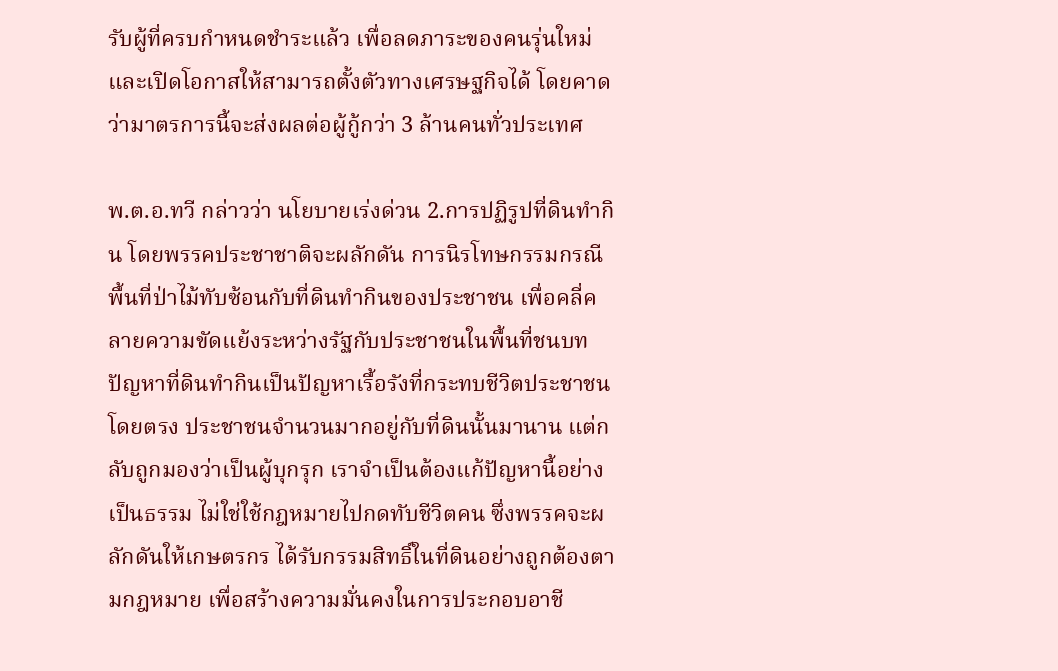รับผู้ที่ครบกำหนดชำระแล้ว เพื่อลดภาระของคนรุ่นใหม่ และเปิดโอกาสให้สามารถตั้งตัวทางเศรษฐกิจได้ โดยคาดว่ามาตรการนี้จะส่งผลต่อผู้กู้กว่า 3 ล้านคนทั่วประเทศ

พ.ต.อ.ทวี กล่าวว่า นโยบายเร่งด่วน 2.การปฏิรูปที่ดินทำกิน โดยพรรคประชาชาติจะผลักดัน การนิรโทษกรรมกรณีพื้นที่ป่าไม้ทับซ้อนกับที่ดินทำกินของประชาชน เพื่อคลี่คลายความขัดแย้งระหว่างรัฐกับประชาชนในพื้นที่ชนบท ปัญหาที่ดินทำกินเป็นปัญหาเรื้อรังที่กระทบชีวิตประชาชนโดยตรง ประชาชนจำนวนมากอยู่กับที่ดินนั้นมานาน แต่กลับถูกมองว่าเป็นผู้บุกรุก เราจำเป็นต้องแก้ปัญหานี้อย่างเป็นธรรม ไม่ใช่ใช้กฎหมายไปกดทับชีวิตคน ซึ่งพรรคจะผลักดันให้เกษตรกร ได้รับกรรมสิทธิ์ในที่ดินอย่างถูกต้องตามกฎหมาย เพื่อสร้างความมั่นคงในการประกอบอาชี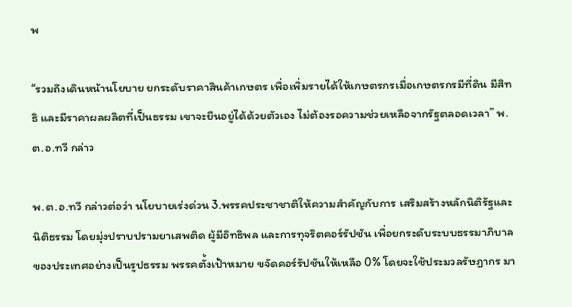พ

“รวมถึงเดินหน้านโยบาย ยกระดับราคาสินค้าเกษตร เพื่อเพิ่มรายได้ให้เกษตรกรเมื่อเกษตรกรมีที่ดิน มีสิทธิ และมีราคาผลผลิตที่เป็นธรรม เขาจะยืนอยู่ได้ด้วยตัวเอง ไม่ต้องรอความช่วยเหลือจากรัฐตลอดเวลา” พ.ต.อ.ทวี กล่าว

พ.ต.อ.ทวี กล่าวต่อว่า นโยบายเร่งด่วน 3.พรรคประชาชาติให้ความสำคัญกับการ เสริมสร้างหลักนิติรัฐและนิติธรรม โดยมุ่งปราบปรามยาเสพติด ผู้มีอิทธิพล และการทุจริตคอร์รัปชัน เพื่อยกระดับระบบธรรมาภิบาลของประเทศอย่างเป็นรูปธรรม พรรคตั้งเป้าหมาย ขจัดคอร์รัปชันให้เหลือ 0% โดยจะใช้ประมวลรัษฎากร มา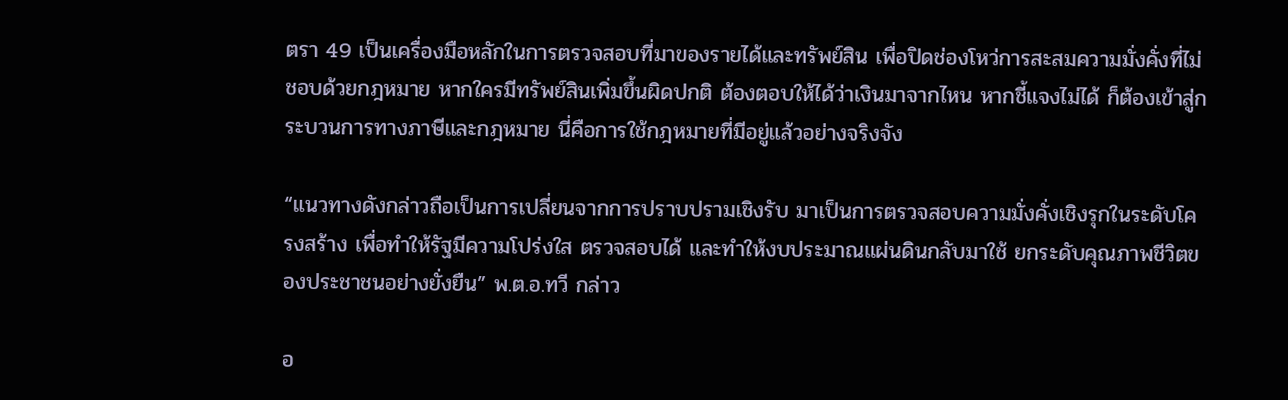ตรา 49 เป็นเครื่องมือหลักในการตรวจสอบที่มาของรายได้และทรัพย์สิน เพื่อปิดช่องโหว่การสะสมความมั่งคั่งที่ไม่ชอบด้วยกฎหมาย หากใครมีทรัพย์สินเพิ่มขึ้นผิดปกติ ต้องตอบให้ได้ว่าเงินมาจากไหน หากชี้แจงไม่ได้ ก็ต้องเข้าสู่กระบวนการทางภาษีและกฎหมาย นี่คือการใช้กฎหมายที่มีอยู่แล้วอย่างจริงจัง

“แนวทางดังกล่าวถือเป็นการเปลี่ยนจากการปราบปรามเชิงรับ มาเป็นการตรวจสอบความมั่งคั่งเชิงรุกในระดับโครงสร้าง เพื่อทำให้รัฐมีความโปร่งใส ตรวจสอบได้ และทำให้งบประมาณแผ่นดินกลับมาใช้ ยกระดับคุณภาพชีวิตของประชาชนอย่างยั่งยืน” พ.ต.อ.ทวี กล่าว

อ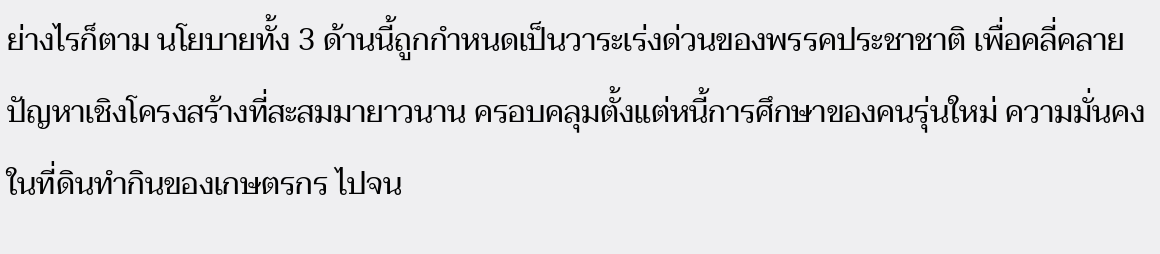ย่างไรก็ตาม นโยบายทั้ง 3 ด้านนี้ถูกกำหนดเป็นวาระเร่งด่วนของพรรคประชาชาติ เพื่อคลี่คลายปัญหาเชิงโครงสร้างที่สะสมมายาวนาน ครอบคลุมตั้งแต่หนี้การศึกษาของคนรุ่นใหม่ ความมั่นคงในที่ดินทำกินของเกษตรกร ไปจน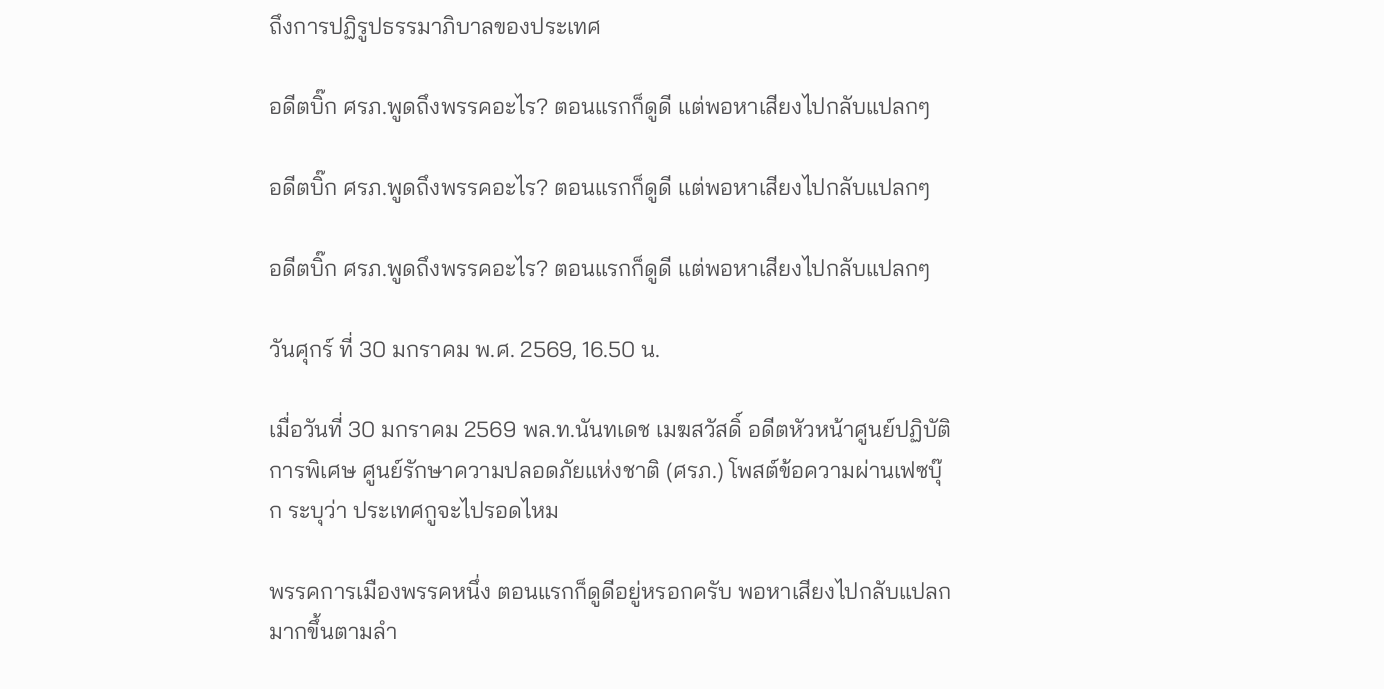ถึงการปฏิรูปธรรมาภิบาลของประเทศ

อดีตบิ๊ก ศรภ.พูดถึงพรรคอะไร? ตอนแรกก็ดูดี แต่พอหาเสียงไปกลับแปลกๆ

อดีตบิ๊ก ศรภ.พูดถึงพรรคอะไร? ตอนแรกก็ดูดี แต่พอหาเสียงไปกลับแปลกๆ

อดีตบิ๊ก ศรภ.พูดถึงพรรคอะไร? ตอนแรกก็ดูดี แต่พอหาเสียงไปกลับแปลกๆ

วันศุกร์ ที่ 30 มกราคม พ.ศ. 2569, 16.50 น.

เมื่อวันที่ 30 มกราคม 2569 พล.ท.นันทเดช เมฆสวัสดิ์ อดีตหัวหน้าศูนย์ปฏิบัติการพิเศษ ศูนย์รักษาความปลอดภัยแห่งชาติ (ศรภ.) โพสต์ข้อความผ่านเฟซบุ๊ก ระบุว่า ประเทศกูจะไปรอดไหม

พรรคการเมืองพรรคหนึ่ง ตอนแรกก็ดูดีอยู่หรอกครับ พอหาเสียงไปกลับแปลกมากขึ้นตามลำ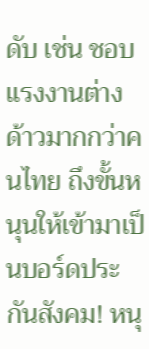ดับ เช่น ชอบแรงงานต่างด้าวมากกว่าคนไทย ถึงขั้นหนุนให้เข้ามาเป็นบอร์ดประกันสังคม! หนุ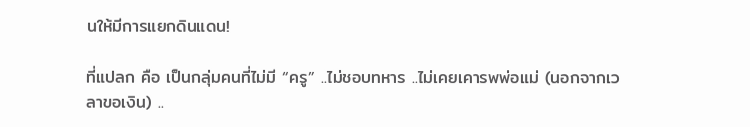นให้มีการแยกดินแดน!

ที่แปลก คือ เป็นกลุ่มคนที่ไม่มี “ครู” ..ไม่ชอบทหาร ..ไม่เคยเคารพพ่อแม่ (นอกจากเวลาขอเงิน) ..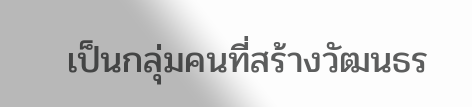เป็นกลุ่มคนที่สร้างวัฒนธร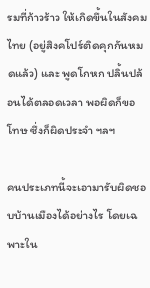รมที่ก้าวร้าว ให้เกิดขึ้นในสังคมไทย (อยู่สิงคโปร์ติดคุกกันหมดแล้ว) และ พูดโกหก ปลิ้นปล้อนได้ตลอดเวลา พอผิดก็ขอโทษ ซึ่งก็ผิดประจำ ฯลฯ

คนประเภทนี้จะเอามารับผิดชอบบ้านเมืองได้อย่างไร โดยเฉพาะใน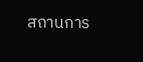สถานการ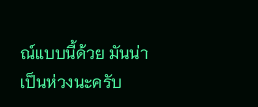ณ์แบบนี้ด้วย มันน่าเป็นห่วงนะครับ